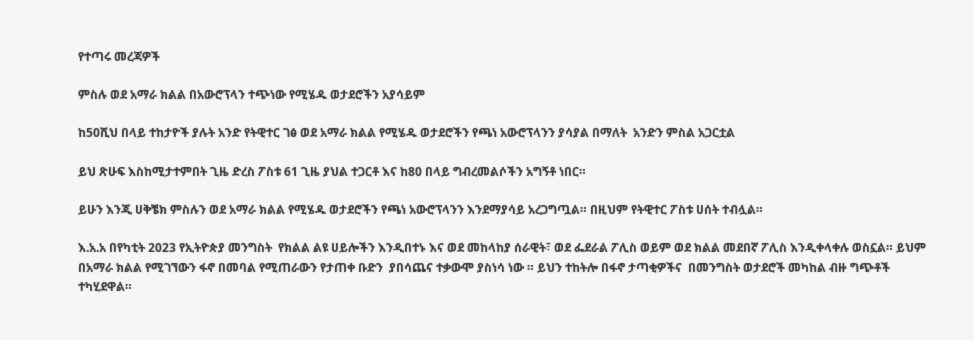የተጣሩ መረጃዎች

ምስሉ ወደ አማራ ክልል በአውሮፕላን ተጭነው የሚሄዱ ወታደሮችን አያሳይም

ከ50ሺህ በላይ ተከታዮች ያሉት አንድ የትዊተር ገፅ ወደ አማራ ክልል የሚሄዱ ወታደሮችን የጫነ አውሮፕላንን ያሳያል በማለት  አንድን ምስል አጋርቷል

ይህ ጽሁፍ እስከሚታተምበት ጊዜ ድረስ ፖስቱ 61 ጊዜ ያህል ተጋርቶ እና ከ80 በላይ ግብረመልሶችን አግኝቶ ነበር።

ይሁን እንጂ ሀቅቼክ ምስሉን ወደ አማራ ክልል የሚሄዱ ወታደሮችን የጫነ አውሮፕላንን እንደማያሳይ አረጋግጧል። በዚህም የትዊተር ፖስቱ ሀሰት ተብሏል።

እ.አ.አ በየካቲት 2023 የኢትዮጵያ መንግስት  የክልል ልዩ ሀይሎችን እንዲበተኑ እና ወደ መከላከያ ሰራዊት፣ ወደ ፌደራል ፖሊስ ወይም ወደ ክልል መደበኛ ፖሊስ እንዲቀላቀሉ ወስኗል። ይህም በአማራ ክልል የሚገኘውን ፋኖ በመባል የሚጠራውን የታጠቀ ቡድን  ያበሳጨና ተቃውሞ ያስነሳ ነው ። ይህን ተከትሎ በፋኖ ታጣቂዎችና  በመንግስት ወታደሮች መካከል ብዙ ግጭቶች ተካሂደዋል።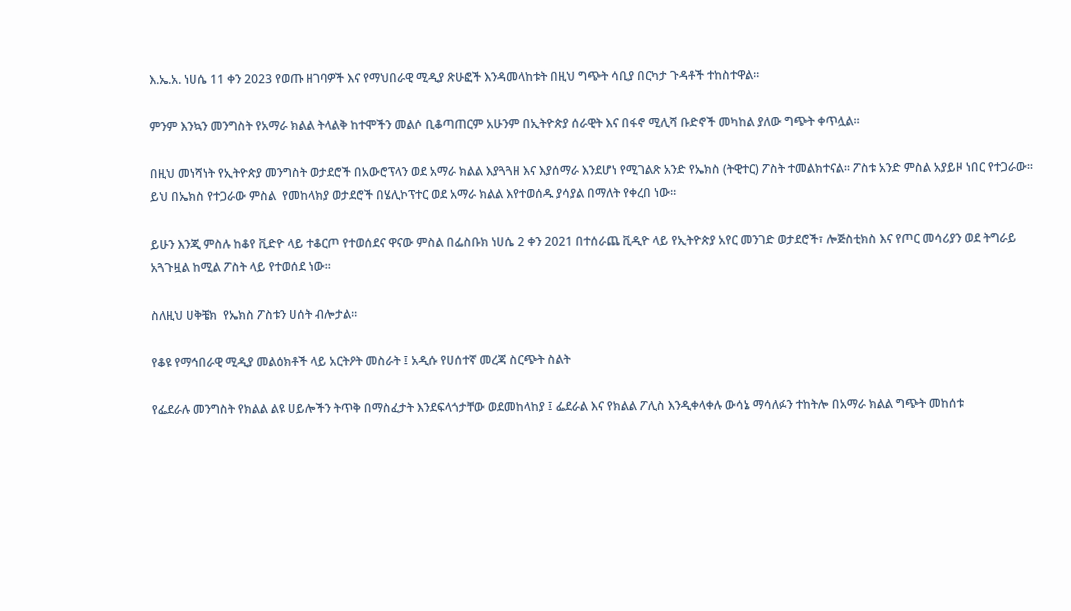እ.ኤ.አ. ነሀሴ 11 ቀን 2023 የወጡ ዘገባዎች እና የማህበራዊ ሚዲያ ጽሁፎች እንዳመላከቱት በዚህ ግጭት ሳቢያ በርካታ ጉዳቶች ተከስተዋል።

ምንም እንኳን መንግስት የአማራ ክልል ትላልቅ ከተሞችን መልሶ ቢቆጣጠርም አሁንም በኢትዮጵያ ሰራዊት እና በፋኖ ሚሊሻ ቡድኖች መካከል ያለው ግጭት ቀጥሏል።

በዚህ መነሻነት የኢትዮጵያ መንግስት ወታደሮች በአውሮፕላን ወደ አማራ ክልል እያጓጓዘ እና እያሰማራ እንደሆነ የሚገልጽ አንድ የኤክስ (ትዊተር) ፖስት ተመልክተናል። ፖስቱ አንድ ምስል አያይዞ ነበር የተጋራው። ይህ በኤክስ የተጋራው ምስል  የመከላክያ ወታደሮች በሄሊኮፕተር ወደ አማራ ክልል እየተወሰዱ ያሳያል በማለት የቀረበ ነው።

ይሁን እንጂ ምስሉ ከቆየ ቪድዮ ላይ ተቆርጦ የተወሰደና ዋናው ምስል በፌስቡክ ነሀሴ 2 ቀን 2021 በተሰራጨ ቪዲዮ ላይ የኢትዮጵያ አየር መንገድ ወታደሮች፣ ሎጅስቲክስ እና የጦር መሳሪያን ወደ ትግራይ አጓጉዟል ከሚል ፖስት ላይ የተወሰደ ነው።

ስለዚህ ሀቅቼክ  የኤክስ ፖስቱን ሀሰት ብሎታል።

የቆዩ የማኅበራዊ ሚዲያ መልዕክቶች ላይ አርትዖት መስራት ፤ አዲሱ የሀሰተኛ መረጃ ስርጭት ስልት

የፌደራሉ መንግስት የክልል ልዩ ሀይሎችን ትጥቅ በማስፈታት እንደፍላጎታቸው ወደመከላከያ ፤ ፌደራል እና የክልል ፖሊስ እንዲቀላቀሉ ውሳኔ ማሳለፉን ተከትሎ በአማራ ክልል ግጭት መከሰቱ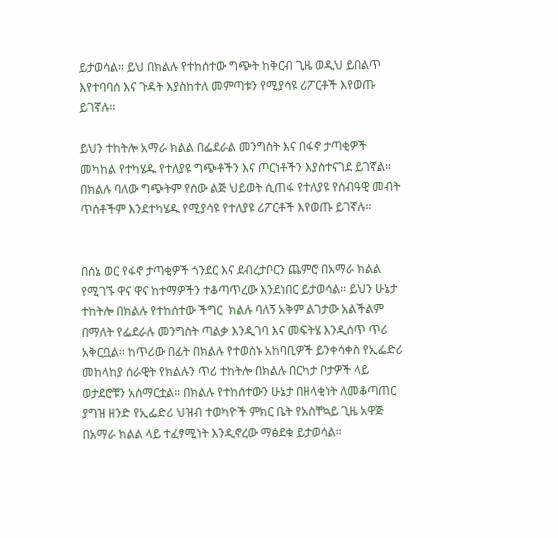ይታወሳል። ይህ በክልሉ የተከሰተው ግጭት ከቅርብ ጊዜ ወዲህ ይበልጥ እየተባባሰ እና ጉዳት እያስከተለ መምጣቱን የሚያሳዩ ሪፖርቶች እየወጡ ይገኛሉ።

ይህን ተከትሎ አማራ ክልል በፌደራል መንግስት እና በፋኖ ታጣቂዎች መካከል የተካሄዱ የተለያዩ ግጭቶችን እና ጦርነቶችን እያስተናገደ ይገኛል። በክልሉ ባለው ግጭትም የሰው ልጅ ህይወት ሲጠፋ የተለያዩ የሰብዓዊ መብት ጥሰቶችም እንደተካሄዱ የሚያሳዩ የተለያዩ ሪፖርቶች እየወጡ ይገኛሉ።


በሰኔ ወር የፋኖ ታጣቂዎች ጎንደር እና ደብረታቦርን ጨምሮ በአማራ ክልል የሚገኙ ዋና ዋና ከተማዎችን ተቆጣጥረው እንደነበር ይታወሳል። ይህን ሁኔታ ተከትሎ በክልሉ የተከሰተው ችግር  ክልሉ ባለኝ አቅም ልገታው አልችልም በማለት የፌደራሉ መንግስት ጣልቃ እንዲገባ እና መፍትሄ እንዲሰጥ ጥሪ አቅርቧል። ከጥሪው በፊት በክልሉ የተወሰኑ አከባቢዎች ይንቀሳቀስ የኢፌድሪ መከላከያ ሰራዊት የክልሉን ጥሪ ተከትሎ በክልሉ በርካታ ቦታዎች ላይ ወታደሮቹን አሰማርቷል። በክልሉ የተከሰተውን ሁኔታ በዘላቂነት ለመቆጣጠር ያግዝ ዘንድ የኢፌድሪ ህዝብ ተወካዮች ምክር ቤት የአስቸኳይ ጊዜ አዋጅ በአማራ ክልል ላይ ተፈፃሚነት እንዲኖረው ማፅደቁ ይታወሳል።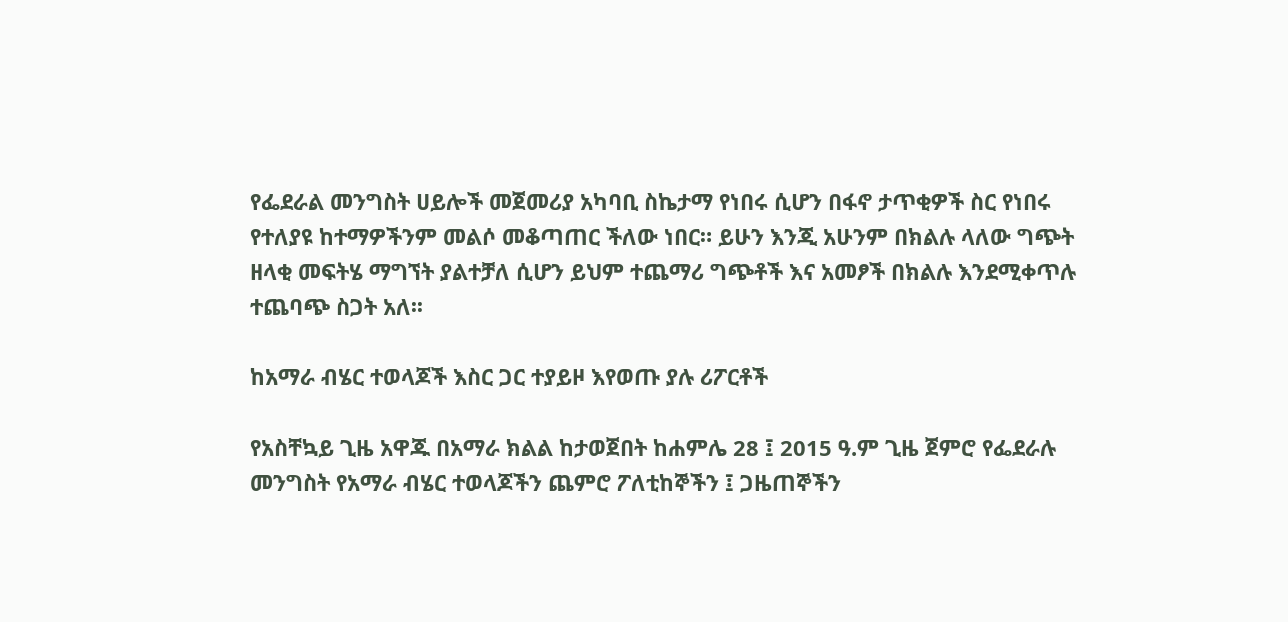የፌደራል መንግስት ሀይሎች መጀመሪያ አካባቢ ስኬታማ የነበሩ ሲሆን በፋኖ ታጥቂዎች ስር የነበሩ የተለያዩ ከተማዎችንም መልሶ መቆጣጠር ችለው ነበር። ይሁን እንጂ አሁንም በክልሉ ላለው ግጭት ዘላቂ መፍትሄ ማግኘት ያልተቻለ ሲሆን ይህም ተጨማሪ ግጭቶች እና አመፆች በክልሉ እንደሚቀጥሉ ተጨባጭ ስጋት አለ፡፡

ከአማራ ብሄር ተወላጆች እስር ጋር ተያይዞ እየወጡ ያሉ ሪፖርቶች

የአስቸኳይ ጊዜ አዋጁ በአማራ ክልል ከታወጀበት ከሐምሌ 28 ፤ 2015 ዓ.ም ጊዜ ጀምሮ የፌደራሉ መንግስት የአማራ ብሄር ተወላጆችን ጨምሮ ፖለቲከኞችን ፤ ጋዜጠኞችን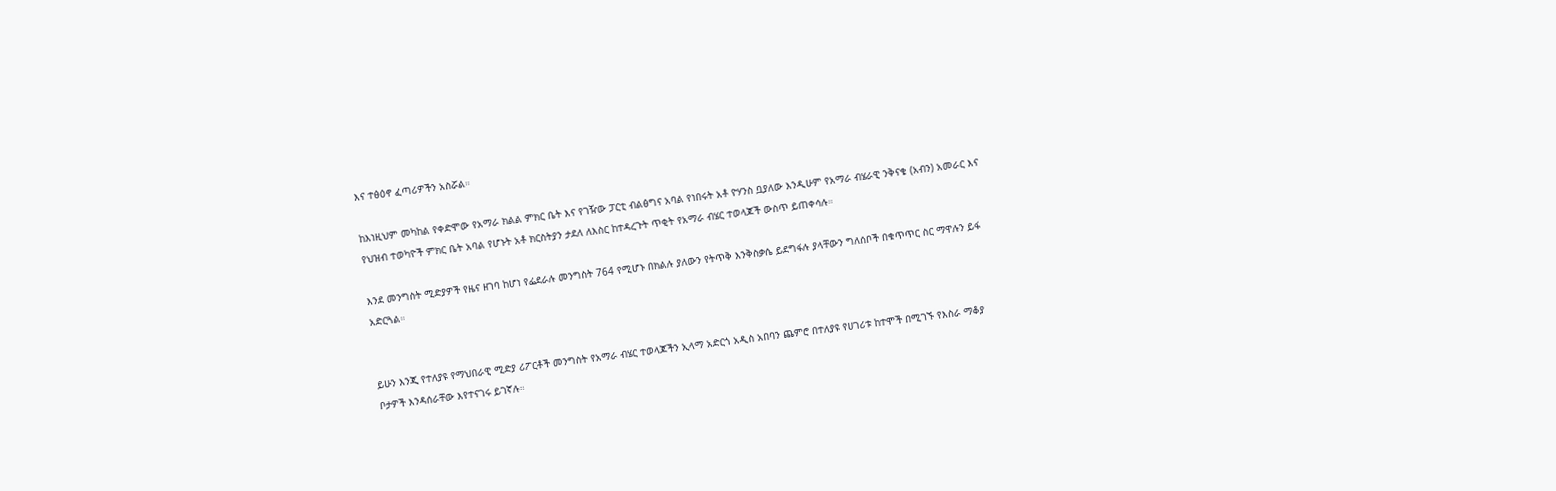እና ተፅዕኖ ፈጣሪዎችን አስሯል።

ከእነዚህም መካከል የቀድሞው የአማራ ክልል ምክር ቤት እና የገዥው ፓርቲ ብልፅግና አባል የነበሩት አቶ ዮሃንስ ቧያለው እንዲሁም የአማራ ብሄራዊ ንቅናቄ (አብን) አመራር እና የህዝብ ተወካዮች ምክር ቤት አባል የሆኑት አቶ ክርስትያን ታደለ ለእስር ከተዳረጉት ጥቂት የአማራ ብሄር ተወላጆች ውስጥ ይጠቀሳሉ።

እንደ መንግስት ሚድያዎች የዜና ዘገባ ከሆነ የፌደራሉ መንግስት 764 የሚሆኑ በክልሉ ያለውን የትጥቅ እንቅስቃሴ ይደግፋሉ ያላቸውን ግለሰቦች በቁጥጥር ስር ማዋሉን ይፋ አድርጓል።


ይሁን እንጂ የተለያዩ የማህበራዊ ሚድያ ሪፖርቶች መንግስት የአማራ ብሄር ተወላጆችን ኢላማ አድርጎ አዲስ አበባን ጨምሮ በተለያዩ የሀገሪቱ ከተሞች በሚገኙ የእስራ ማቆያ ቦታዎች እንዳሰራቸው እየተናገሩ ይገኛሉ።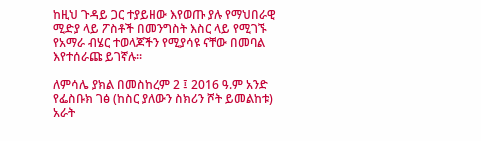ከዚህ ጉዳይ ጋር ተያይዘው እየወጡ ያሉ የማህበራዊ ሚድያ ላይ ፖስቶች በመንግስት እስር ላይ የሚገኙ የአማራ ብሄር ተወላጆችን የሚያሳዩ ናቸው በመባል እየተሰራጩ ይገኛሉ።

ለምሳሌ ያክል በመስከረም 2 ፤ 2016 ዓ.ም አንድ የፌስቡክ ገፅ (ከስር ያለውን ስክሪን ሾት ይመልከቱ) አራት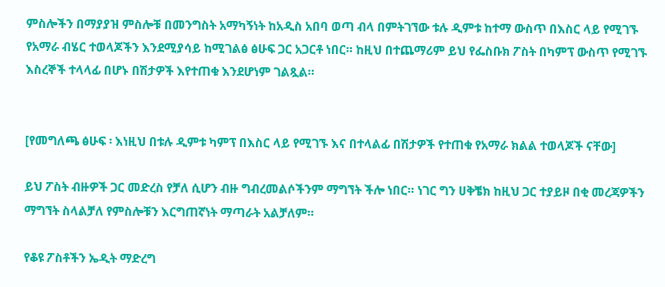ምስሎችን በማያያዝ ምስሎቹ በመንግስት አማካኝነት ከአዲስ አበባ ወጣ ብላ በምትገኘው ቱሉ ዲምቱ ከተማ ውስጥ በእስር ላይ የሚገኙ የአማራ ብሄር ተወላጆችን እንደሚያሳይ ከሚገልፅ ፅሁፍ ጋር አጋርቶ ነበር። ከዚህ በተጨማሪም ይህ የፌስቡክ ፖስት በካምፕ ውስጥ የሚገኙ እስረኞች ተላላፊ በሆኑ በሽታዎች እየተጠቁ እንደሆነም ገልጿል።


[የመግለጫ ፅሁፍ ፡ እነዚህ በቱሉ ዲምቱ ካምፕ በእስር ላይ የሚገኙ እና በተላልፊ በሽታዎች የተጠቁ የአማራ ክልል ተወላጆች ናቸው]

ይህ ፖስት ብዙዎች ጋር መድረስ የቻለ ሲሆን ብዙ ግብረመልሶችንም ማግኘት ችሎ ነበር። ነገር ግን ሀቅቼክ ከዚህ ጋር ተያይዞ በቂ መረጃዎችን ማግኘት ስላልቻለ የምስሎቹን እርግጠኛነት ማጣራት አልቻለም።

የቆዩ ፖስቶችን ኤዲት ማድረግ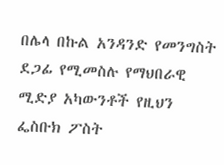በሌላ በኩል አንዳንድ የመንግስት ደጋፊ የሚመስሉ የማህበራዊ ሚድያ አካውንቶች የዚህን ፌስቡክ ፖስት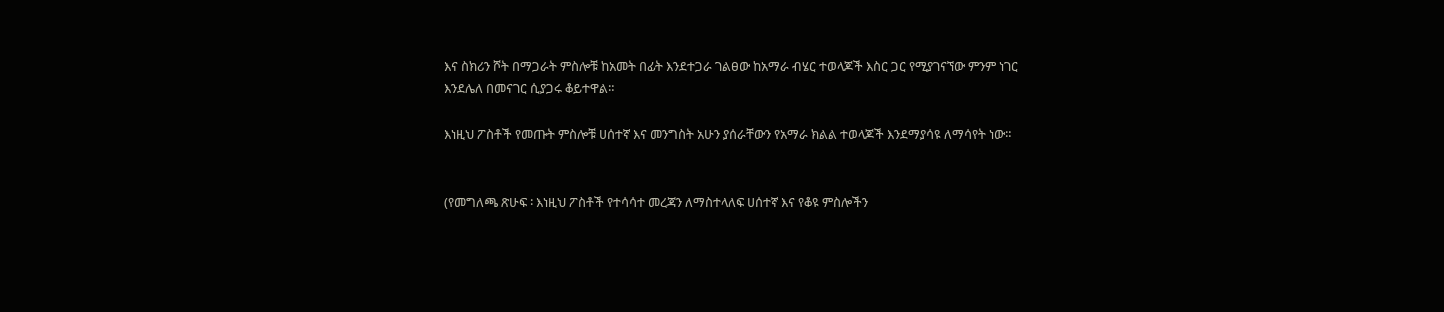እና ስክሪን ሾት በማጋራት ምስሎቹ ከአመት በፊት እንደተጋራ ገልፀው ከአማራ ብሄር ተወላጆች እስር ጋር የሚያገናኘው ምንም ነገር እንደሌለ በመናገር ሲያጋሩ ቆይተዋል።

እነዚህ ፖስቶች የመጡት ምስሎቹ ሀሰተኛ እና መንግስት አሁን ያሰራቸውን የአማራ ክልል ተወላጆች እንደማያሳዩ ለማሳየት ነው።


(የመግለጫ ጽሁፍ ፡ እነዚህ ፖስቶች የተሳሳተ መረጃን ለማስተላለፍ ሀሰተኛ እና የቆዩ ምስሎችን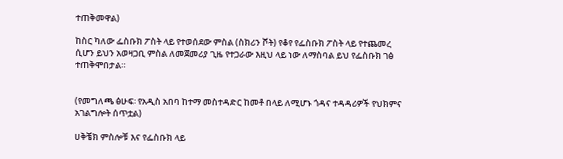ተጠቅመዋል)

ከስር ካለው ፌስቡክ ፖስት ላይ የተወሰደው ምስል (ስክሪን ሾት) የቆየ የፌስቡክ ፖስት ላይ የተጨመረ  ሲሆን ይህን አወዛጋቢ ምስል ለመጀመሪያ ጊዜ የተጋራው እዚህ ላይ ነው ለማስባል ይህ የፌስቡክ ገፅ ተጠቅሞበታል።


(የመግለጫ ፅሁፍ፡ የአዲስ አበባ ከተማ መስተዳድር ከመቶ በላይ ለሚሆኑ ጎዳና ተዳዳሪዎች የህክምና አገልግሎት ሰጥቷል)

ሀቅቼክ ምስሎቹ እና የፌስቡክ ላይ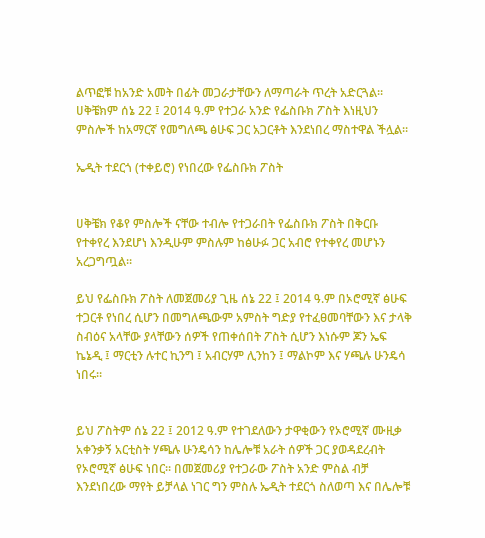ልጥፎቹ ከአንድ አመት በፊት መጋራታቸውን ለማጣራት ጥረት አድርጓል። ሀቅቼክም ሰኔ 22 ፤ 2014 ዓ.ም የተጋራ አንድ የፌስቡክ ፖስት እነዚህን ምስሎች ከአማርኛ የመግለጫ ፅሁፍ ጋር አጋርቶት እንደነበረ ማስተዋል ችሏል።

ኤዲት ተደርጎ (ተቀይሮ) የነበረው የፌስቡክ ፖስት


ሀቅቼክ የቆየ ምስሎች ናቸው ተብሎ የተጋራበት የፌስቡክ ፖስት በቅርቡ የተቀየረ እንደሆነ እንዲሁም ምስሉም ከፅሁፉ ጋር አብሮ የተቀየረ መሆኑን አረጋግጧል።

ይህ የፌስቡክ ፖስት ለመጀመሪያ ጊዜ ሰኔ 22 ፤ 2014 ዓ.ም በኦሮሚኛ ፅሁፍ ተጋርቶ የነበረ ሲሆን በመግለጫውም አምስት ግድያ የተፈፀመባቸውን እና ታላቅ ስብዕና አላቸው ያላቸውን ሰዎች የጠቀሰበት ፖስት ሲሆን እነሱም ጆን ኤፍ ኬኔዲ ፤ ማርቲን ሉተር ኪንግ ፤ አብርሃም ሊንከን ፤ ማልኮም እና ሃጫሉ ሁንዴሳ ነበሩ።


ይህ ፖስትም ሰኔ 22 ፤ 2012 ዓ.ም የተገደለውን ታዋቂውን የኦሮሚኛ ሙዚቃ አቀንቃኝ አርቲስት ሃጫሉ ሁንዴሳን ከሌሎቹ አራት ሰዎች ጋር ያወዳደረብት የኦሮሚኛ ፅሁፍ ነበር። በመጀመሪያ የተጋራው ፖስት አንድ ምስል ብቻ እንደነበረው ማየት ይቻላል ነገር ግን ምስሉ ኤዲት ተደርጎ ስለወጣ እና በሌሎቹ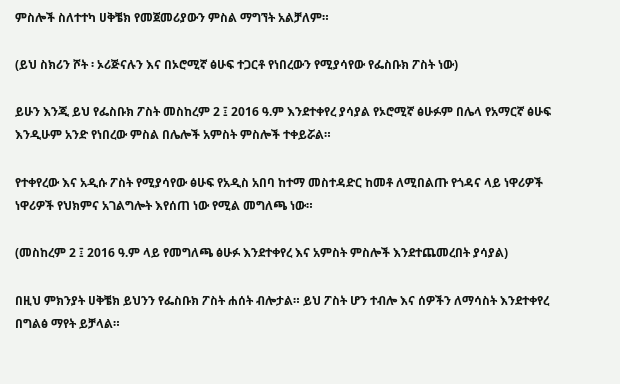ምስሎች ስለተተካ ሀቅቼክ የመጀመሪያውን ምስል ማግኘት አልቻለም።

(ይህ ስክሪን ሾት ፡ ኦሪጅናሉን እና በኦሮሚኛ ፅሁፍ ተጋርቶ የነበረውን የሚያሳየው የፌስቡክ ፖስት ነው)

ይሁን እንጂ ይህ የፌስቡክ ፖስት መስከረም 2 ፤ 2016 ዓ.ም እንደተቀየረ ያሳያል የኦሮሚኛ ፅሁፉም በሌላ የአማርኛ ፅሁፍ እንዲሁም አንድ የነበረው ምስል በሌሎች አምስት ምስሎች ተቀይሯል።

የተቀየረው እና አዲሱ ፖስት የሚያሳየው ፅሁፍ የአዲስ አበባ ከተማ መስተዳድር ከመቶ ለሚበልጡ የጎዳና ላይ ነዋሪዎች ነዋሪዎች የህክምና አገልግሎት እየሰጠ ነው የሚል መግለጫ ነው።

(መስከረም 2 ፤ 2016 ዓ.ም ላይ የመግለጫ ፅሁፉ እንደተቀየረ እና አምስት ምስሎች እንደተጨመረበት ያሳያል)

በዚህ ምክንያት ሀቅቼክ ይህንን የፌስቡክ ፖስት ሐሰት ብሎታል። ይህ ፖስት ሆን ተብሎ እና ሰዎችን ለማሳስት እንደተቀየረ በግልፅ ማየት ይቻላል።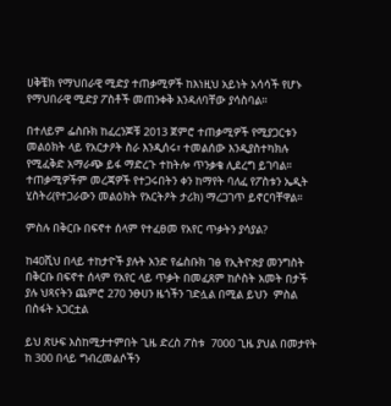ሀቅቼክ የማህበራዊ ሚድያ ተጠቃሚዎች ከእነዚህ አይነት አሳሳች የሆኑ የማህበራዊ ሚድያ ፖስቶች መጠንቀቅ እንዳለባቸው ያሳስባል።

በተለይም ፌስቡክ ከፈረንጆቹ 2013 ጀምሮ ተጠቃሚዎች የሚያጋርቱን መልዕክት ላይ የአርታዖት ስራ እንዲሰሩ፣ ተመልሰው እንዲያስተካክሉ የሚፈቅድ አማራጭ ይፋ ማድረጉ ተከትሎ ጥንቃቄ ሊደረግ ይገባል። ተጠቃሚዎችም መረጃዎች የተጋሩበትን ቀን ከማየት ባለፈ የፖስቱን ኤዲት ሂስትሪ(የተጋራውን መልዕክት የአርትዖት ታሪክ) ማረጋገጥ ይኖርባቸዋል።

ምስሉ በቅርቡ በፍኖተ ሰላም የተፈፀመ የአየር ጥቃትን ያሳያል?

ከ40ሺህ በላይ ተከታዮች ያሉት አንድ የፌስቡክ ገፅ የኢትዮጵያ መንግስት በቅርቡ በፍኖተ ሰላም የአየር ላይ ጥቃት በመፈጸም ከሶስት አመት በታች ያሉ ህጻናትን ጨምሮ 270 ንፁሀን ዜጎችን ገድሏል በሚል ይህን  ምስል  በስፋት አጋርቷል

ይህ ጽሁፍ እስከሚታተምበት ጊዜ ድረስ ፖስቱ  7000 ጊዜ ያህል በመታየት  ከ 300 በላይ ግብረመልሶችን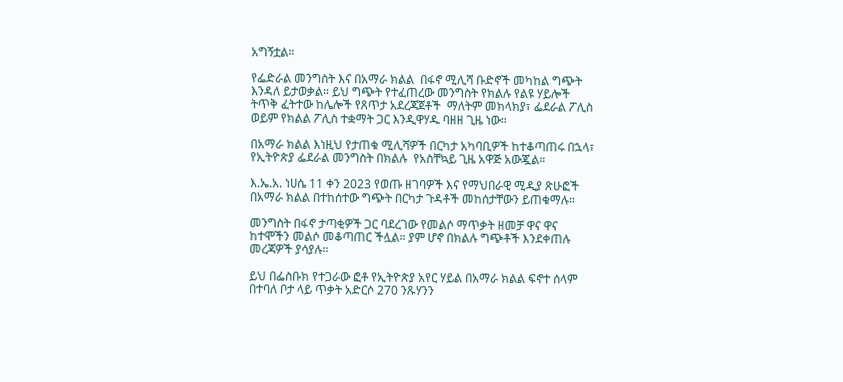አግኝቷል።

የፌድራል መንግስት እና በአማራ ክልል  በፋኖ ሚሊሻ ቡድኖች መካከል ግጭት እንዳለ ይታወቃል። ይህ ግጭት የተፈጠረው መንግስት የክልሉ የልዩ ሃይሎች ትጥቅ ፈትተው ከሌሎች የጸጥታ አደረጃጀቶች  ማለትም መክላክያ፣ ፌደራል ፖሊስ ወይም የክልል ፖሊስ ተቋማት ጋር እንዲዋሃዱ ባዘዘ ጊዜ ነው።

በአማራ ክልል እነዚህ የታጠቁ ሚሊሻዎች በርካታ አካባቢዎች ከተቆጣጠሩ በኋላ፣ የኢትዮጵያ ፌደራል መንግስት በክልሉ  የአስቸኳይ ጊዜ አዋጅ አውጇል።

እ.ኤ.አ. ነሀሴ 11 ቀን 2023 የወጡ ዘገባዎች እና የማህበራዊ ሚዲያ ጽሁፎች በአማራ ክልል በተከሰተው ግጭት በርካታ ጉዳቶች መከሰታቸውን ይጠቁማሉ።

መንግስት በፋኖ ታጣቂዎች ጋር ባደረገው የመልሶ ማጥቃት ዘመቻ ዋና ዋና ከተሞችን መልሶ መቆጣጠር ችሏል። ያም ሆኖ በክልሉ ግጭቶች እንደቀጠሉ መረጃዎች ያሳያሉ።

ይህ በፌስቡክ የተጋራው ፎቶ የኢትዮጵያ አየር ሃይል በአማራ ክልል ፍኖተ ሰላም በተባለ ቦታ ላይ ጥቃት አድርሶ 270 ንጹሃንን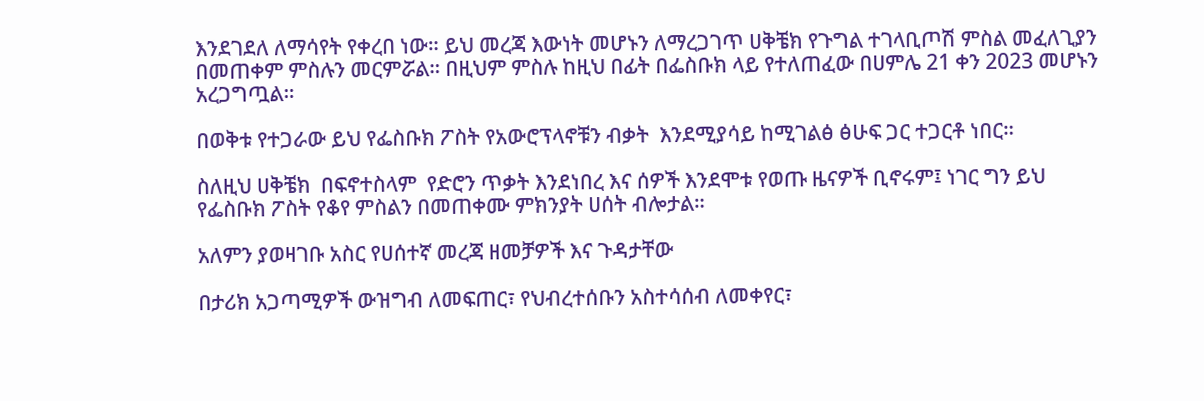እንደገደለ ለማሳየት የቀረበ ነው። ይህ መረጃ እውነት መሆኑን ለማረጋገጥ ሀቅቼክ የጉግል ተገላቢጦሽ ምስል መፈለጊያን በመጠቀም ምስሉን መርምሯል። በዚህም ምስሉ ከዚህ በፊት በፌስቡክ ላይ የተለጠፈው በሀምሌ 21 ቀን 2023 መሆኑን አረጋግጧል።

በወቅቱ የተጋራው ይህ የፌስቡክ ፖስት የአውሮፕላኖቹን ብቃት  እንደሚያሳይ ከሚገልፅ ፅሁፍ ጋር ተጋርቶ ነበር።

ስለዚህ ሀቅቼክ  በፍኖተስላም  የድሮን ጥቃት እንደነበረ እና ሰዎች እንደሞቱ የወጡ ዜናዎች ቢኖሩም፤ ነገር ግን ይህ የፌስቡክ ፖስት የቆየ ምስልን በመጠቀሙ ምክንያት ሀሰት ብሎታል።

አለምን ያወዛገቡ አስር የሀሰተኛ መረጃ ዘመቻዎች እና ጉዳታቸው

በታሪክ አጋጣሚዎች ውዝግብ ለመፍጠር፣ የህብረተሰቡን አስተሳሰብ ለመቀየር፣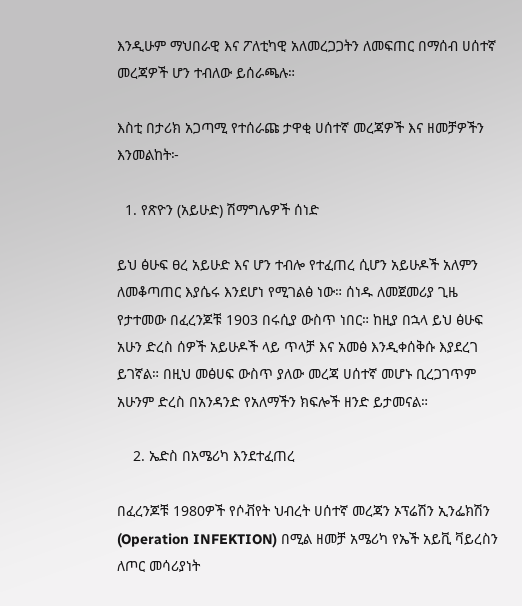እንዲሁም ማህበራዊ እና ፖለቲካዊ አለመረጋጋትን ለመፍጠር በማሰብ ሀሰተኛ መረጃዎች ሆን ተብለው ይሰራጫሉ።

እስቲ በታሪክ አጋጣሚ የተሰራጩ ታዋቂ ሀሰተኛ መረጃዎች እና ዘመቻዎችን እንመልከት፦

  1. የጽዮን (አይሁድ) ሽማግሌዎች ሰነድ

ይህ ፅሁፍ ፀረ አይሁድ እና ሆን ተብሎ የተፈጠረ ሲሆን አይሁዶች አለምን ለመቆጣጠር እያሴሩ እንደሆነ የሚገልፅ ነው። ሰነዱ ለመጀመሪያ ጊዜ የታተመው በፈረንጆቹ 1903 በሩሲያ ውስጥ ነበር። ከዚያ በኋላ ይህ ፅሁፍ አሁን ድረስ ሰዎች አይሁዶች ላይ ጥላቻ እና አመፅ እንዲቀሰቅሱ እያደረገ ይገኛል። በዚህ መፅሀፍ ውስጥ ያለው መረጃ ሀሰተኛ መሆኑ ቢረጋገጥም አሁንም ድረስ በአንዳንድ የአለማችን ክፍሎች ዘንድ ይታመናል።

    2. ኤድስ በአሜሪካ እንደተፈጠረ

በፈረንጆቹ 1980ዎች የሶቭየት ህብረት ሀሰተኛ መረጃን ኦፕሬሽን ኢንፌክሽን (Operation INFEKTION) በሚል ዘመቻ አሜሪካ የኤች አይቪ ቫይረስን ለጦር መሳሪያነት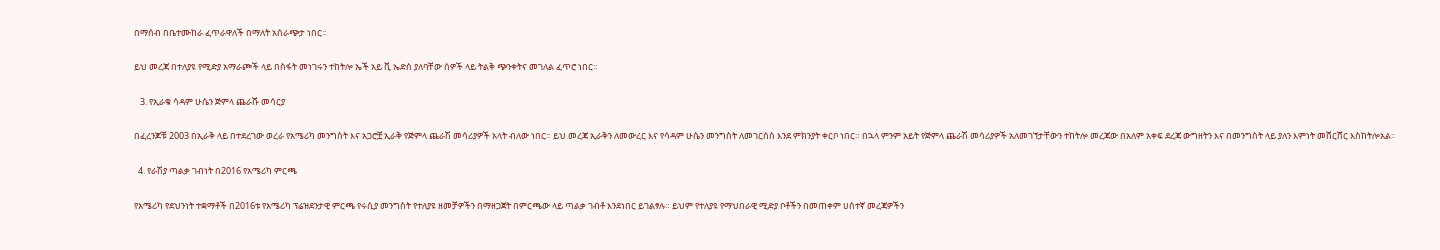በማሰብ በቤተሙከራ ፈጥራዋለች በማለት አሰራጭታ ነበር።

ይህ መረጃ በተለያዩ የሚድያ አማራጮች ላይ በስፋት መነገሩን ተከትሎ ኤች አይ ቪ ኤድስ ያለባቸው ሰዎች ላይ ትልቅ ጭንቀትና መገለል ፈጥሮ ነበር።

   3. የኢራቁ ሳዳም ሁሴን ጅምላ ጨራሹ መሳርያ

በፈረንጆቹ 2003 በኢራቅ ላይ በተደረገው ወረራ የአሜሪካ መንግስት እና አጋሮቿ ኢራቅ የጅምላ ጨራሽ መሳሪያዎች አላት ብለው ነበር። ይህ መረጃ ኢራቅን ለመውረር እና የሳዳም ሁሴን መንግስት ለመገርሰስ እንደ ምክንያት ቀርቦ ነበር። በኋላ ምንም አይት የጅምላ ጨራሽ መሳሪያዎች አለመገኘታቸውን ተከትሎ መረጃው በአለም አቀፍ ደረጃ ውግዘትን እና በመንግስት ላይ ያለን እምነት መሸርሸር እስከትሎአል።

  4. የራሽያ ጣልቃ ገብነት በ2016 የአሜሪካ ምርጫ

የአሜሪካ የደህንነት ተቋማቶች በ2016ቱ የአሜሪካ ፕሬዝደንታዊ ምርጫ የሩሲያ መንግስት የተለያዩ ዘመቻዎችን በማዘጋጀት በምርጫው ላይ ጣልቃ ገብቶ እንደነበር ይገልፃሉ። ይህም የተለያዩ የማህበራዊ ሚድያ ቦቶችን በመጠቀም ሀሰተኛ መረጃዎችን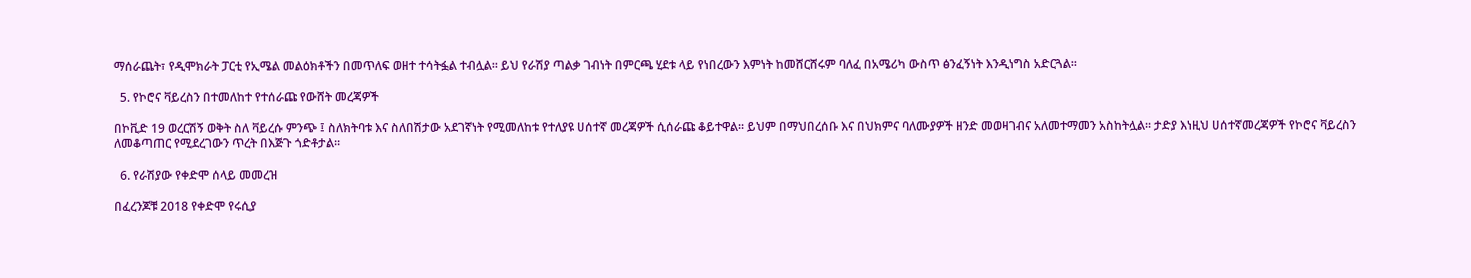ማሰራጨት፣ የዲሞክራት ፓርቲ የኢሜል መልዕክቶችን በመጥለፍ ወዘተ ተሳትፏል ተብሏል። ይህ የራሽያ ጣልቃ ገብነት በምርጫ ሂደቱ ላይ የነበረውን እምነት ከመሸርሸሩም ባለፈ በአሜሪካ ውስጥ ፅንፈኝነት እንዲነግስ አድርጓል።

  5. የኮሮና ቫይረስን በተመለከተ የተሰራጩ የውሸት መረጃዎች

በኮቪድ 19 ወረርሽኝ ወቅት ስለ ቫይረሱ ምንጭ ፤ ስለክትባቱ እና ስለበሽታው አደገኛነት የሚመለከቱ የተለያዩ ሀሰተኛ መረጃዎች ሲሰራጩ ቆይተዋል። ይህም በማህበረሰቡ እና በህክምና ባለሙያዎች ዘንድ መወዛገብና አለመተማመን አስከትሏል። ታድያ እነዚህ ሀሰተኛመረጃዎች የኮሮና ቫይረስን ለመቆጣጠር የሚደረገውን ጥረት በእጅጉ ጎድቶታል።

  6. የራሽያው የቀድሞ ሰላይ መመረዝ

በፈረንጆቹ 2018 የቀድሞ የሩሲያ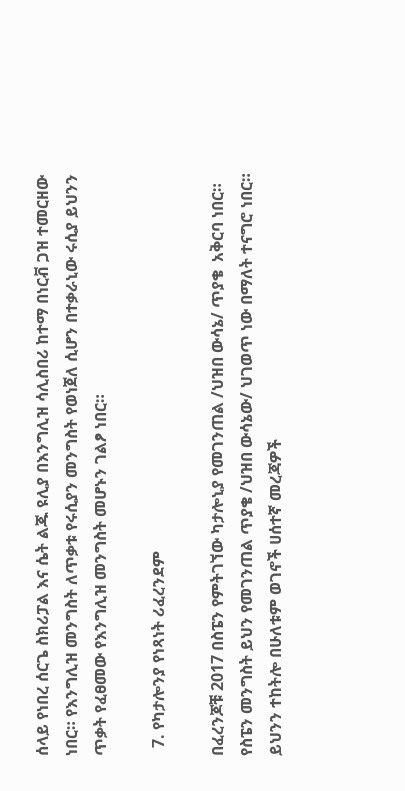ሰላይ የነበረ ሰርጌ ስክሪፓል እና ሴት ልጁ ዩሊያ በእንግሊዝ ሳሊስበሪ ከተማ በነርቭ ጋዝ ተመርዘው ነበር። የእንግሊዝ መንግስት ለጥቃቱ የሩሲያን መንግስት የወነጀለ ሲሆን በተቃራኒው ሩሲያ ይህንን ጥቃት የፈፀመው የእንግሊዝ መንግስት መሆኑን ገልፆ ነበር።

  7. የካታሎንያ የነጻነት ሪፈረንደም

በፈረንጆቹ 2017 በስፔን የምትገኘው ካታሎኒያ የመገንጠል /ህዝበ ውሳኔ/ ጥያቄ  አቅርባ ነበር። የስፔን መንግስት ይህን የመገንጠል ጥያቄ /ህዝበ ውሳኔው/ ህገወጥ ነው በማለት ተናግሮ ነበር። ይህንን ተከትሎ በሁለቱም ወገኖች ሀሰተኛ መረጃዎች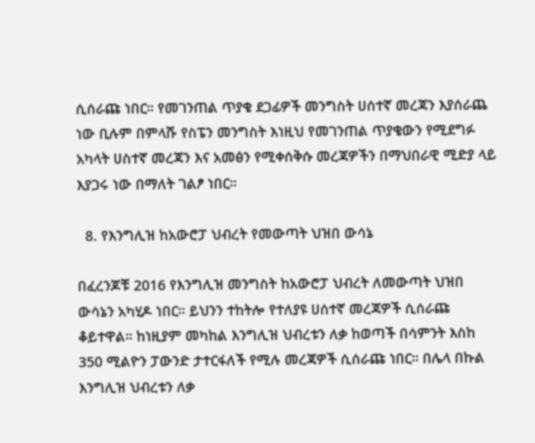ሲሰራጩ ነበር። የመገንጠል ጥያቄ ደጋፊዎች መንግስት ሀሰተኛ መረጃን እያሰራጨ ነው ቢሉም በምላሹ የስፔን መንግስት እነዚህ የመገንጠል ጥያቄውን የሚደግፉ አካላት ሀስተኛ መረጃን እና አመፅን የሚቀሰቅሱ መረጃዎችን በማህበራዊ ሚድያ ላይ እያጋሩ ነው በማለት ገልፆ ነበር።

  8. የእንግሊዝ ከአውሮፓ ህብረት የመውጣት ህዝበ ውሳኔ

በፈረንጆቹ 2016 የእንግሊዝ መንግስት ከአውሮፓ ህብረት ለመውጣት ህዝበ ውሳኔን አካሂዶ ነበር። ይህንን ተከትሎ የተለያዩ ሀሰተኛ መረጃዎች ሲሰራጩ ቆይተዋል። ከነዚያም መካከል እንግሊዝ ህብረቱን ለቃ ከወጣች በሳምንት እስከ 350 ሚልዮን ፓውንድ ታተርፋለች የሚሉ መረጃዎች ሲሰራጩ ነበር። በሌላ በኩል እንግሊዝ ህብረቱን ለቃ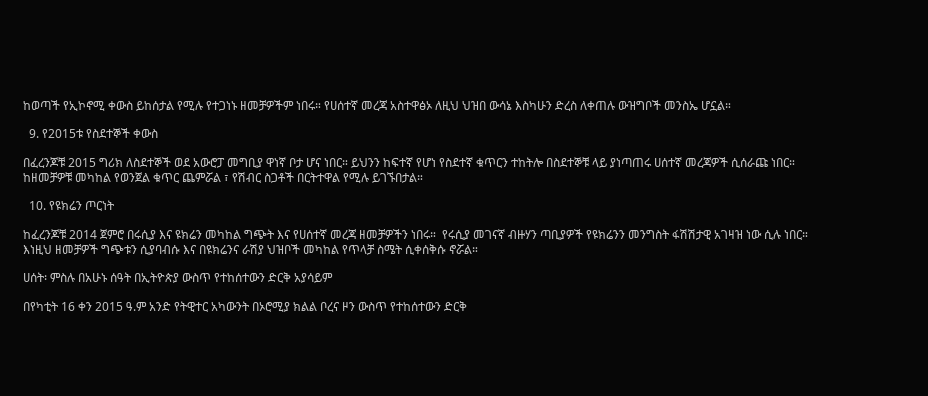ከወጣች የኢኮኖሚ ቀውስ ይከሰታል የሚሉ የተጋነኑ ዘመቻዎችም ነበሩ። የሀሰተኛ መረጃ አስተዋፅኦ ለዚህ ህዝበ ውሳኔ እስካሁን ድረስ ለቀጠሉ ውዝግቦች መንስኤ ሆኗል።

  9. የ2015ቱ የስደተኞች ቀውስ

በፈረንጆቹ 2015 ግሪክ ለስደተኞች ወደ አውሮፓ መግቢያ ዋነኛ ቦታ ሆና ነበር። ይህንን ከፍተኛ የሆነ የስደተኛ ቁጥርን ተከትሎ በስደተኞቹ ላይ ያነጣጠሩ ሀሰተኛ መረጃዎች ሲሰራጩ ነበር። ከዘመቻዎቹ መካከል የወንጀል ቁጥር ጨምሯል ፣ የሽብር ስጋቶች በርትተዋል የሚሉ ይገኙበታል።

  10. የዩክሬን ጦርነት

ከፈረንጆቹ 2014 ጀምሮ በሩሲያ እና ዩክሬን መካከል ግጭት እና የሀሰተኛ መረጃ ዘመቻዎችን ነበሩ።  የሩሲያ መገናኛ ብዙሃን ጣቢያዎች የዩክሬንን መንግስት ፋሽሽታዊ አገዛዝ ነው ሲሉ ነበር። እነዚህ ዘመቻዎች ግጭቱን ሲያባብሱ እና በዩክሬንና ራሽያ ህዝቦች መካከል የጥላቻ ስሜት ሲቀሰቅሱ ኖሯል።

ሀሰት፡ ምስሉ በአሁኑ ሰዓት በኢትዮጵያ ውስጥ የተከሰተውን ድርቅ አያሳይም

በየካቲት 16 ቀን 2015 ዓ.ም አንድ የትዊተር አካውንት በኦሮሚያ ክልል ቦረና ዞን ውስጥ የተከሰተውን ድርቅ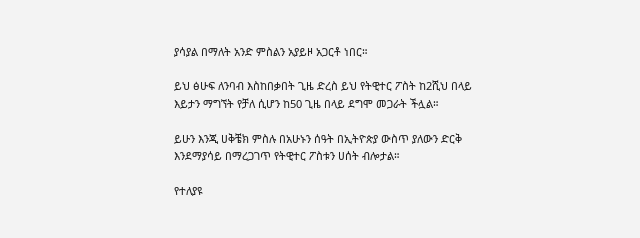ያሳያል በማለት አንድ ምስልን አያይዞ አጋርቶ ነበር።

ይህ ፅሁፍ ለንባብ እስከበቃበት ጊዜ ድረስ ይህ የትዊተር ፖስት ከ2ሺህ በላይ እይታን ማግኘት የቻለ ሲሆን ከ50 ጊዜ በላይ ደግሞ መጋራት ችሏል።

ይሁን እንጂ ሀቅቼክ ምስሉ በአሁኑን ሰዓት በኢትዮጵያ ውስጥ ያለውን ድርቅ እንደማያሳይ በማረጋገጥ የትዊተር ፖስቱን ሀሰት ብሎታል።

የተለያዩ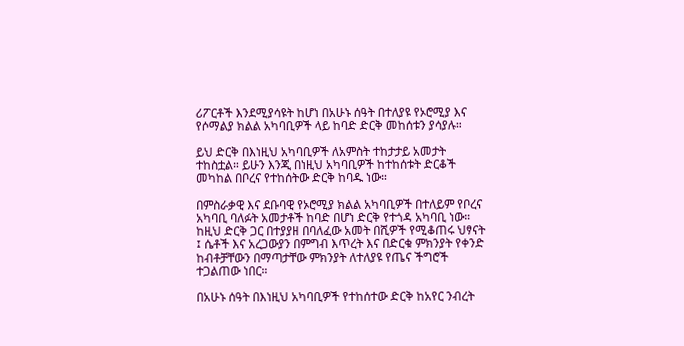ሪፖርቶች እንደሚያሳዩት ከሆነ በአሁኑ ሰዓት በተለያዩ የኦሮሚያ እና የሶማልያ ክልል አካባቢዎች ላይ ከባድ ድርቅ መከሰቱን ያሳያሉ።

ይህ ድርቅ በእነዚህ አካባቢዎች ለአምስት ተከታታይ አመታት ተከስቷል። ይሁን እንጂ በነዚህ አካባቢዎች ከተከሰቱት ድርቆች መካከል በቦረና የተከሰትው ድርቅ ከባዱ ነው።

በምስራቃዊ እና ደቡባዊ የኦሮሚያ ክልል አካባቢዎች በተለይም የቦረና አካባቢ ባለፉት አመታቶች ከባድ በሆነ ድርቅ የተጎዳ አካባቢ ነው። ከዚህ ድርቅ ጋር በተያያዘ በባለፈው አመት በሺዎች የሚቆጠሩ ህፃናት ፤ ሴቶች እና አረጋውያን በምግብ እጥረት እና በድርቁ ምክንያት የቀንድ ከብቶቻቸውን በማጣታቸው ምክንያት ለተለያዩ የጤና ችግሮች ተጋልጠው ነበር።

በአሁኑ ሰዓት በእነዚህ አካባቢዎች የተከሰተው ድርቅ ከአየር ንብረት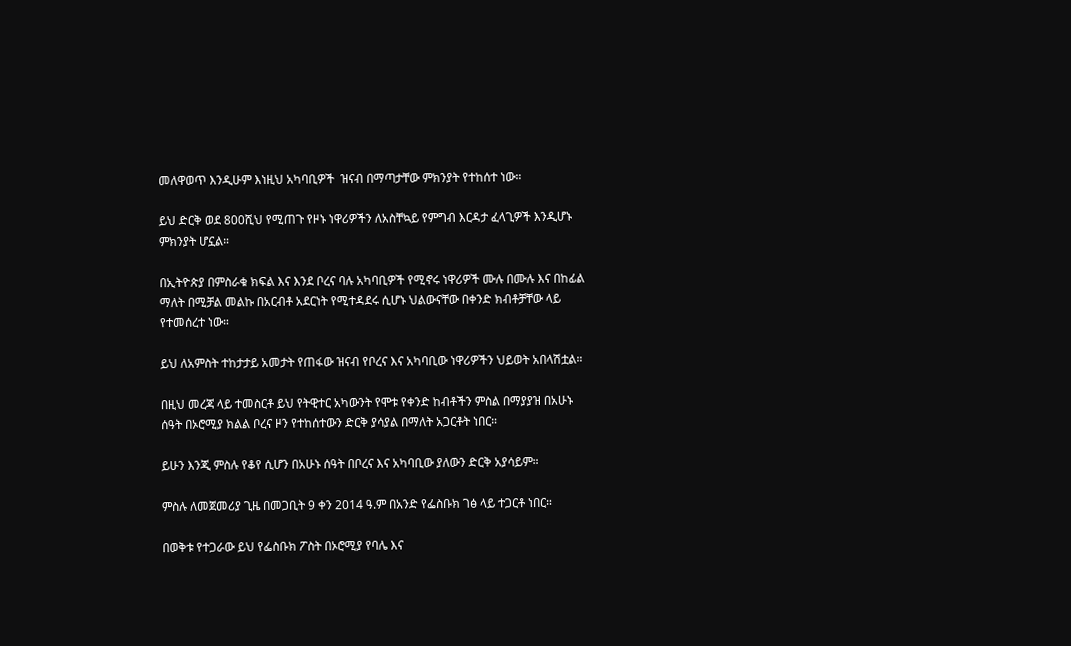መለዋወጥ እንዲሁም እነዚህ አካባቢዎች  ዝናብ በማጣታቸው ምክንያት የተከሰተ ነው።

ይህ ድርቅ ወደ 800ሺህ የሚጠጉ የዞኑ ነዋሪዎችን ለአስቸኳይ የምግብ እርዳታ ፈላጊዎች እንዲሆኑ ምክንያት ሆኗል።

በኢትዮጵያ በምስራቁ ክፍል እና እንደ ቦረና ባሉ አካባቢዎች የሚኖሩ ነዋሪዎች ሙሉ በሙሉ እና በከፊል ማለት በሚቻል መልኩ በአርብቶ አደርነት የሚተዳደሩ ሲሆኑ ህልውናቸው በቀንድ ክብቶቻቸው ላይ የተመሰረተ ነው።

ይህ ለአምስት ተከታታይ አመታት የጠፋው ዝናብ የቦረና እና አካባቢው ነዋሪዎችን ህይወት አበላሽቷል።

በዚህ መረጃ ላይ ተመስርቶ ይህ የትዊተር አካውንት የሞቱ የቀንድ ከብቶችን ምስል በማያያዝ በአሁኑ ሰዓት በኦሮሚያ ክልል ቦረና ዞን የተከሰተውን ድርቅ ያሳያል በማለት አጋርቶት ነበር።

ይሁን እንጂ ምስሉ የቆየ ሲሆን በአሁኑ ሰዓት በቦረና እና አካባቢው ያለውን ድርቅ አያሳይም።

ምስሉ ለመጀመሪያ ጊዜ በመጋቢት 9 ቀን 2014 ዓ.ም በአንድ የፌስቡክ ገፅ ላይ ተጋርቶ ነበር።

በወቅቱ የተጋራው ይህ የፌስቡክ ፖስት በኦሮሚያ የባሌ እና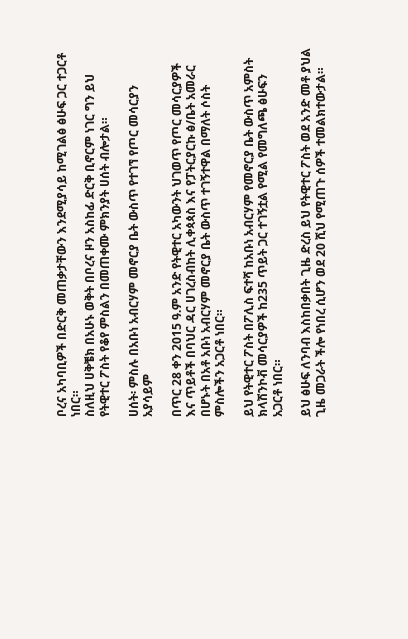ቦረና አካባቢዎች በድርቅ መጠቃታቸውን እንደሚያሳይ ከሚገልፅ ፅሁፍ ጋር ተጋርቶ ነበር።
ስለዚህ ሀቅቼክ በአሁኑ ወቅት በቦረና ዞን አስከፊ ድርቅ ቢኖርም ነገር ግን ይህ የትዊተር ፖስት የቆየ ምስልን በመጠቀሙ ምክንያት ሀሰት ብሎታል።

ሀሰት፡ ምስሉ በአቡነ አብርሃም መኖርያ ቤት ውስጥ የተገኘ የጦር መሳርያን አያሳይም

በጥር 28 ቀን 2015 ዓ.ም አንድ የትዊተር አካውንት ህገወጥ የጦር መሳርያዎች እና ጥይቶች በባህር ዳር ሀገረስብከት ሊቀጳጳስ እና የፓትርያርኩ ፅ/ቤት አመራር በሆኑት በአቶ አቡነ አብርሃም መኖርያ ቤት ውስጥ ተገኝተዋል በማለት ሶስት ምስሎችን አጋርቶ ነበር።

ይህ የትዊተር ፖስት በፖሊስ ፍተሻ ከአቡነ አብርሃም የመኖርያ ቤት ውስጥ አምስት ክላሽንኮቭ መሳርያዎች ከ235 ጥይት ጋር ተገኝቷል የሚል የመግለጫ ፅሁፍን አጋርቶ ነበር።

ይህ ፅሁፍ ለንባብ እስከበቃበት ጊዜ ድረስ ይህ የትዊተር ፖስት ወደ አንድ መቶ ያህል ጊዜ መጋራት ችሎ የነበረ ሲሆን ወደ 20 ሺህ የሚጠጉ ሰዎች ተመልክተውታል።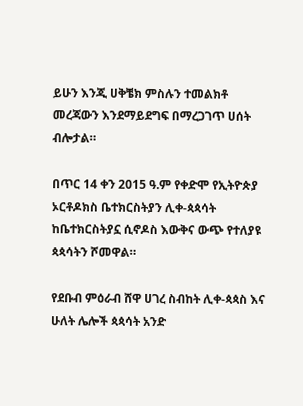ይሁን እንጂ ሀቅቼክ ምስሉን ተመልክቶ መረጃውን እንደማይደግፍ በማረጋገጥ ሀሰት ብሎታል።

በጥር 14 ቀን 2015 ዓ.ም የቀድሞ የኢትዮጵያ ኦርቶዶክስ ቤተክርስትያን ሊቀ-ጳጳሳት ከቤተክርስትያኗ ሲኖዶስ እውቅና ውጭ የተለያዩ ጳጳሳትን ሾመዋል።

የደቡብ ምዕራብ ሸዋ ሀገረ ስብከት ሊቀ-ጳጳስ እና ሁለት ሌሎች ጳጳሳት አንድ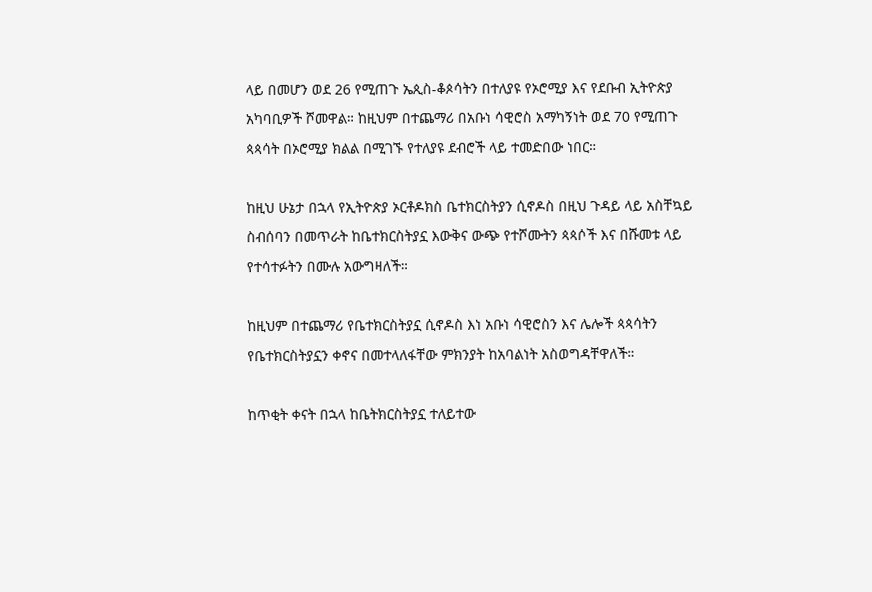ላይ በመሆን ወደ 26 የሚጠጉ ኤጲስ-ቆጶሳትን በተለያዩ የኦሮሚያ እና የደቡብ ኢትዮጵያ አካባቢዎች ሾመዋል። ከዚህም በተጨማሪ በአቡነ ሳዊሮስ አማካኝነት ወደ 70 የሚጠጉ ጳጳሳት በኦሮሚያ ክልል በሚገኙ የተለያዩ ደብሮች ላይ ተመድበው ነበር።

ከዚህ ሁኔታ በኋላ የኢትዮጵያ ኦርቶዶክስ ቤተክርስትያን ሲኖዶስ በዚህ ጉዳይ ላይ አስቸኳይ ስብሰባን በመጥራት ከቤተክርስትያኗ እውቅና ውጭ የተሾሙትን ጳጳሶች እና በሹመቱ ላይ የተሳተፉትን በሙሉ አውግዛለች።

ከዚህም በተጨማሪ የቤተክርስትያኗ ሲኖዶስ እነ አቡነ ሳዊሮስን እና ሌሎች ጳጳሳትን የቤተክርስትያኗን ቀኖና በመተላለፋቸው ምክንያት ከአባልነት አስወግዳቸዋለች።

ከጥቂት ቀናት በኋላ ከቤትክርስትያኗ ተለይተው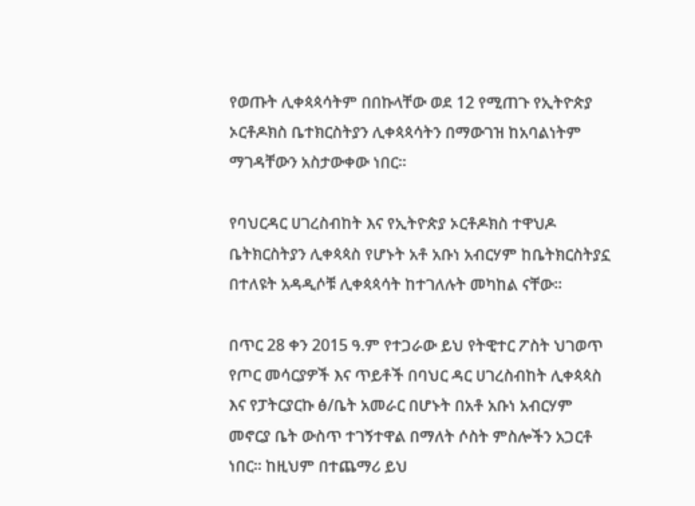የወጡት ሊቀጳጳሳትም በበኩላቸው ወደ 12 የሚጠጉ የኢትዮጵያ ኦርቶዶክስ ቤተክርስትያን ሊቀጳጳሳትን በማውገዝ ከአባልነትም ማገዳቸውን አስታውቀው ነበር።

የባህርዳር ሀገረስብከት እና የኢትዮጵያ ኦርቶዶክስ ተዋህዶ ቤትክርስትያን ሊቀጳጳስ የሆኑት አቶ አቡነ አብርሃም ከቤትክርስትያኗ በተለዩት አዳዲሶቹ ሊቀጳጳሳት ከተገለሉት መካከል ናቸው።

በጥር 28 ቀን 2015 ዓ.ም የተጋራው ይህ የትዊተር ፖስት ህገወጥ የጦር መሳርያዎች እና ጥይቶች በባህር ዳር ሀገረስብከት ሊቀጳጳስ እና የፓትርያርኩ ፅ/ቤት አመራር በሆኑት በአቶ አቡነ አብርሃም መኖርያ ቤት ውስጥ ተገኝተዋል በማለት ሶስት ምስሎችን አጋርቶ ነበር። ከዚህም በተጨማሪ ይህ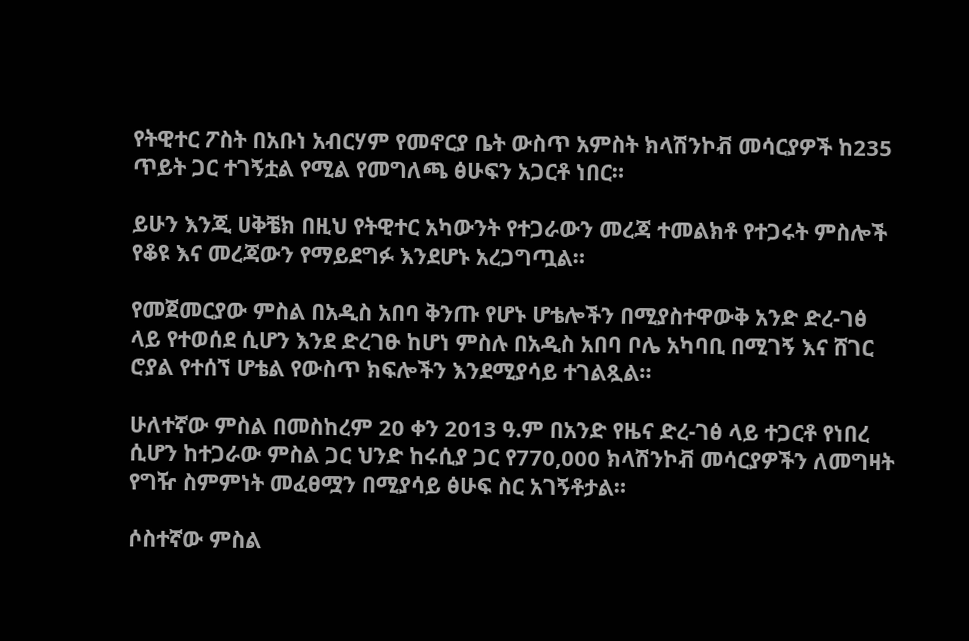የትዊተር ፖስት በአቡነ አብርሃም የመኖርያ ቤት ውስጥ አምስት ክላሽንኮቭ መሳርያዎች ከ235 ጥይት ጋር ተገኝቷል የሚል የመግለጫ ፅሁፍን አጋርቶ ነበር።

ይሁን እንጂ ሀቅቼክ በዚህ የትዊተር አካውንት የተጋራውን መረጃ ተመልክቶ የተጋሩት ምስሎች የቆዩ እና መረጃውን የማይደግፉ እንደሆኑ አረጋግጧል።

የመጀመርያው ምስል በአዲስ አበባ ቅንጡ የሆኑ ሆቴሎችን በሚያስተዋውቅ አንድ ድረ-ገፅ ላይ የተወሰደ ሲሆን እንደ ድረገፁ ከሆነ ምስሉ በአዲስ አበባ ቦሌ አካባቢ በሚገኝ እና ሸገር ሮያል የተሰኘ ሆቴል የውስጥ ክፍሎችን እንደሚያሳይ ተገልጿል።

ሁለተኛው ምስል በመስከረም 20 ቀን 2013 ዓ.ም በአንድ የዜና ድረ-ገፅ ላይ ተጋርቶ የነበረ ሲሆን ከተጋራው ምስል ጋር ህንድ ከሩሲያ ጋር የ770,000 ክላሽንኮቭ መሳርያዎችን ለመግዛት የግዥ ስምምነት መፈፀሟን በሚያሳይ ፅሁፍ ስር አገኝቶታል።

ሶስተኛው ምስል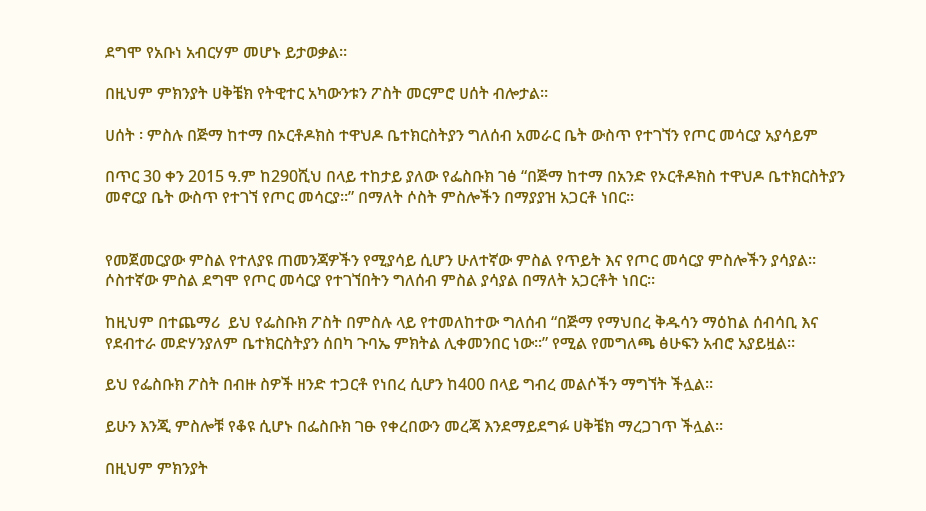ደግሞ የአቡነ አብርሃም መሆኑ ይታወቃል።

በዚህም ምክንያት ሀቅቼክ የትዊተር አካውንቱን ፖስት መርምሮ ሀሰት ብሎታል።

ሀሰት ፡ ምስሉ በጅማ ከተማ በኦርቶዶክስ ተዋህዶ ቤተክርስትያን ግለሰብ አመራር ቤት ውስጥ የተገኘን የጦር መሳርያ አያሳይም

በጥር 30 ቀን 2015 ዓ.ም ከ290ሺህ በላይ ተከታይ ያለው የፌስቡክ ገፅ “በጅማ ከተማ በአንድ የኦርቶዶክስ ተዋህዶ ቤተክርስትያን መኖርያ ቤት ውስጥ የተገኘ የጦር መሳርያ።” በማለት ሶስት ምስሎችን በማያያዝ አጋርቶ ነበር።


የመጀመርያው ምስል የተለያዩ ጠመንጃዎችን የሚያሳይ ሲሆን ሁለተኛው ምስል የጥይት እና የጦር መሳርያ ምስሎችን ያሳያል። ሶስተኛው ምስል ደግሞ የጦር መሳርያ የተገኘበትን ግለሰብ ምስል ያሳያል በማለት አጋርቶት ነበር።

ከዚህም በተጨማሪ  ይህ የፌስቡክ ፖስት በምስሉ ላይ የተመለከተው ግለሰብ “በጅማ የማህበረ ቅዱሳን ማዕከል ሰብሳቢ እና የደብተራ መድሃንያለም ቤተክርስትያን ሰበካ ጉባኤ ምክትል ሊቀመንበር ነው።” የሚል የመግለጫ ፅሁፍን አብሮ አያይዟል።

ይህ የፌስቡክ ፖስት በብዙ ስዎች ዘንድ ተጋርቶ የነበረ ሲሆን ከ400 በላይ ግብረ መልሶችን ማግኘት ችሏል።

ይሁን እንጂ ምስሎቹ የቆዩ ሲሆኑ በፌስቡክ ገፁ የቀረበውን መረጃ እንደማይደግፉ ሀቅቼክ ማረጋገጥ ችሏል።

በዚህም ምክንያት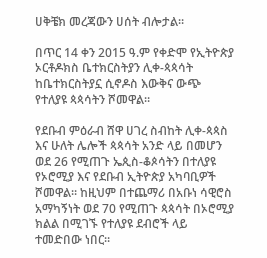ሀቅቼክ መረጃውን ሀሰት ብሎታል።

በጥር 14 ቀን 2015 ዓ.ም የቀድሞ የኢትዮጵያ ኦርቶዶክስ ቤተክርስትያን ሊቀ-ጳጳሳት ከቤተክርስትያኗ ሲኖዶስ እውቅና ውጭ የተለያዩ ጳጳሳትን ሾመዋል።

የደቡብ ምዕራብ ሸዋ ሀገረ ስብከት ሊቀ-ጳጳስ እና ሁለት ሌሎች ጳጳሳት አንድ ላይ በመሆን ወደ 26 የሚጠጉ ኤጲስ-ቆጶሳትን በተለያዩ የኦሮሚያ እና የደቡብ ኢትዮጵያ አካባቢዎች ሾመዋል። ከዚህም በተጨማሪ በአቡነ ሳዊሮስ አማካኝነት ወደ 70 የሚጠጉ ጳጳሳት በኦሮሚያ ክልል በሚገኙ የተለያዩ ደብሮች ላይ ተመድበው ነበር።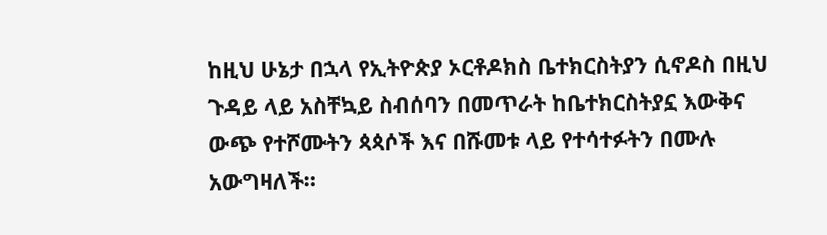ከዚህ ሁኔታ በኋላ የኢትዮጵያ ኦርቶዶክስ ቤተክርስትያን ሲኖዶስ በዚህ ጉዳይ ላይ አስቸኳይ ስብሰባን በመጥራት ከቤተክርስትያኗ እውቅና ውጭ የተሾሙትን ጳጳሶች እና በሹመቱ ላይ የተሳተፉትን በሙሉ አውግዛለች።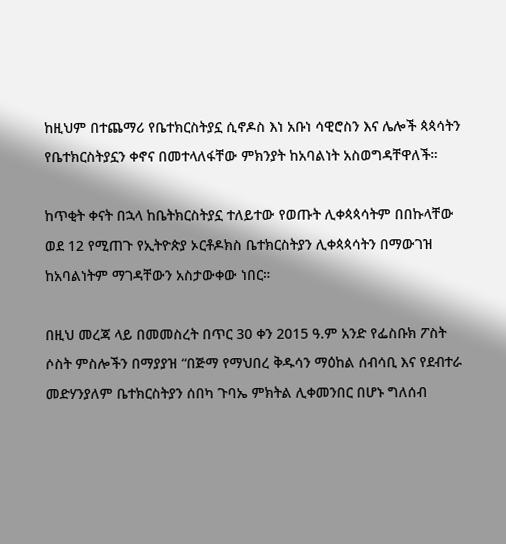ከዚህም በተጨማሪ የቤተክርስትያኗ ሲኖዶስ እነ አቡነ ሳዊሮስን እና ሌሎች ጳጳሳትን የቤተክርስትያኗን ቀኖና በመተላለፋቸው ምክንያት ከአባልነት አስወግዳቸዋለች።

ከጥቂት ቀናት በኋላ ከቤትክርስትያኗ ተለይተው የወጡት ሊቀጳጳሳትም በበኩላቸው ወደ 12 የሚጠጉ የኢትዮጵያ ኦርቶዶክስ ቤተክርስትያን ሊቀጳጳሳትን በማውገዝ ከአባልነትም ማገዳቸውን አስታውቀው ነበር።

በዚህ መረጃ ላይ በመመስረት በጥር 30 ቀን 2015 ዓ.ም አንድ የፌስቡክ ፖስት ሶስት ምስሎችን በማያያዝ “በጅማ የማህበረ ቅዱሳን ማዕከል ሰብሳቢ እና የደብተራ መድሃንያለም ቤተክርስትያን ሰበካ ጉባኤ ምክትል ሊቀመንበር በሆኑ ግለሰብ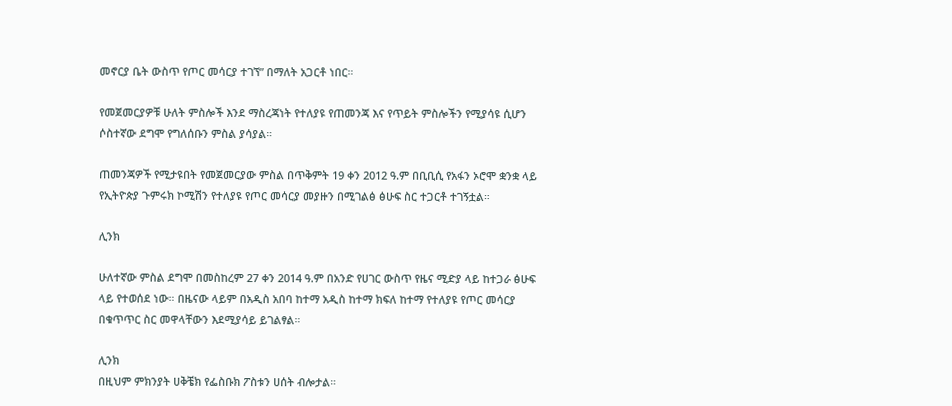መኖርያ ቤት ውስጥ የጦር መሳርያ ተገኘ” በማለት አጋርቶ ነበር።

የመጀመርያዎቹ ሁለት ምስሎች እንደ ማስረጃነት የተለያዩ የጠመንጃ እና የጥይት ምስሎችን የሚያሳዩ ሲሆን ሶስተኛው ደግሞ የግለሰቡን ምስል ያሳያል።

ጠመንጃዎች የሚታዩበት የመጀመርያው ምስል በጥቅምት 19 ቀን 2012 ዓ.ም በቢቢሲ የአፋን ኦሮሞ ቋንቋ ላይ የኢትዮጵያ ጉምሩክ ኮሚሽን የተለያዩ የጦር መሳርያ መያዙን በሚገልፅ ፅሁፍ ስር ተጋርቶ ተገኝቷል።

ሊንክ

ሁለተኛው ምስል ደግሞ በመስከረም 27 ቀን 2014 ዓ.ም በአንድ የሀገር ውስጥ የዜና ሚድያ ላይ ከተጋራ ፅሁፍ ላይ የተወሰደ ነው። በዜናው ላይም በአዲስ አበባ ከተማ አዲስ ከተማ ክፍለ ከተማ የተለያዩ የጦር መሳርያ በቁጥጥር ስር መዋላቸውን እደሚያሳይ ይገልፃል።

ሊንክ
በዚህም ምክንያት ሀቅቼክ የፌስቡክ ፖስቱን ሀሰት ብሎታል።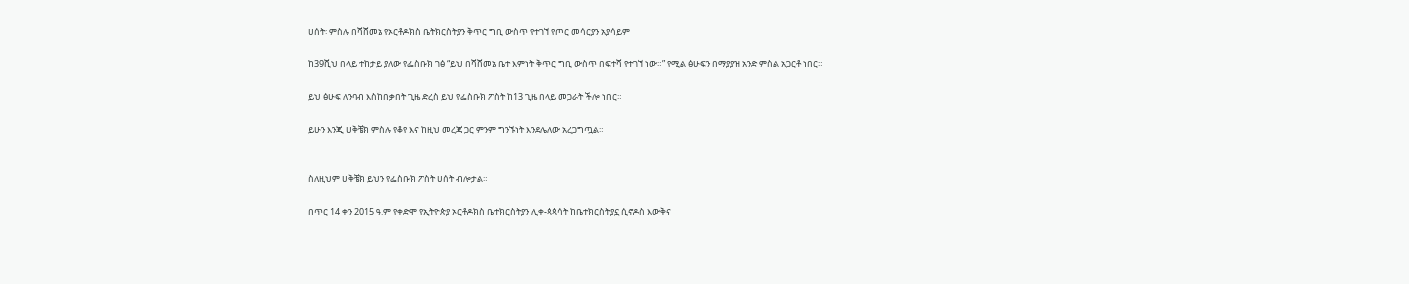ሀሰት፡ ምስሉ በሻሸመኔ የኦርቶዶክስ ቤትክርስትያን ቅጥር ግቢ ውስጥ የተገኘ የጦር መሳርያን አያሳይም

ከ39ሺህ በላይ ተከታይ ያለው የፌስቡክ ገፅ “ይህ በሻሸመኔ ቤተ እምነት ቅጥር ግቢ ውስጥ በፍተሻ የተገኘ ነው።” የሚል ፅሁፍን በማያያዝ አንድ ምስል አጋርቶ ነበር።

ይህ ፅሁፍ ለንባብ እስከበቃበት ጊዜ ድረስ ይህ የፌስቡክ ፖስት ከ13 ጊዜ በላይ መጋራት ችሎ ነበር።

ይሁን እንጂ ሀቅቼክ ምስሉ የቆየ እና ከዚህ መረጃ ጋር ምንም ግንኙነት እንደሌለው አረጋግጧል።


ስለዚህም ሀቅቼክ ይህን የፌስቡክ ፖስት ሀሰት ብሎታል።

በጥር 14 ቀን 2015 ዓ.ም የቀድሞ የኢትዮጵያ ኦርቶዶክስ ቤተክርስትያን ሊቀ-ጳጳሳት ከቤተክርስትያኗ ሲኖዶስ እውቅና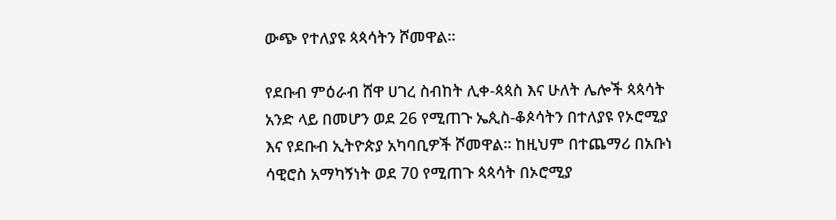ውጭ የተለያዩ ጳጳሳትን ሾመዋል።

የደቡብ ምዕራብ ሸዋ ሀገረ ስብከት ሊቀ-ጳጳስ እና ሁለት ሌሎች ጳጳሳት አንድ ላይ በመሆን ወደ 26 የሚጠጉ ኤጲስ-ቆጶሳትን በተለያዩ የኦሮሚያ እና የደቡብ ኢትዮጵያ አካባቢዎች ሾመዋል። ከዚህም በተጨማሪ በአቡነ ሳዊሮስ አማካኝነት ወደ 70 የሚጠጉ ጳጳሳት በኦሮሚያ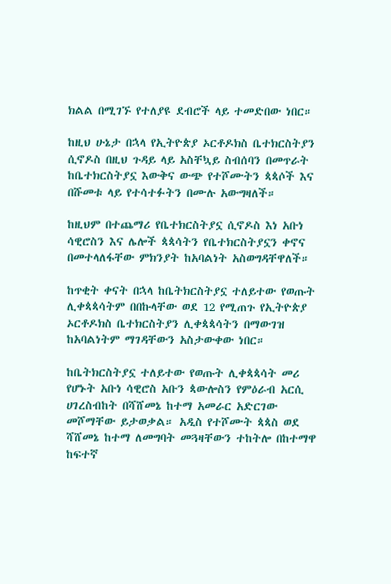ክልል በሚገኙ የተለያዩ ደብሮች ላይ ተመድበው ነበር።

ከዚህ ሁኔታ በኋላ የኢትዮጵያ ኦርቶዶክስ ቤተክርስትያን ሲኖዶስ በዚህ ጉዳይ ላይ አስቸኳይ ስብሰባን በመጥራት ከቤተክርስትያኗ እውቅና ውጭ የተሾሙትን ጳጳሶች እና በሹመቱ ላይ የተሳተፉትን በሙሉ አውግዛለች።

ከዚህም በተጨማሪ የቤተክርስትያኗ ሲኖዶስ እነ አቡነ ሳዊሮስን እና ሌሎች ጳጳሳትን የቤተክርስትያኗን ቀኖና በመተላለፋቸው ምክንያት ከአባልነት አስወግዳቸዋለች።

ከጥቂት ቀናት በኋላ ከቤትክርስትያኗ ተለይተው የወጡት ሊቀጳጳሳትም በበኩላቸው ወደ 12 የሚጠጉ የኢትዮጵያ ኦርቶዶክስ ቤተክርስትያን ሊቀጳጳሳትን በማውገዝ ከአባልነትም ማገዳቸውን አስታውቀው ነበር።

ከቤትክርስትያኗ ተለይተው የወጡት ሊቀጳጳሳት መሪ የሆኑት አቡነ ሳዊሮስ አቡን ጳውሎስን የምዕራብ አርሲ ሀገረስብከት በሻሸመኔ ከተማ አመራር አድርገው መሾማቸው ይታወቃል። አዲስ የተሾሙት ጳጳስ ወደ ሻሸመኔ ከተማ ለመግባት መጓዛቸውን ተከትሎ በከተማዋ ከፍተኛ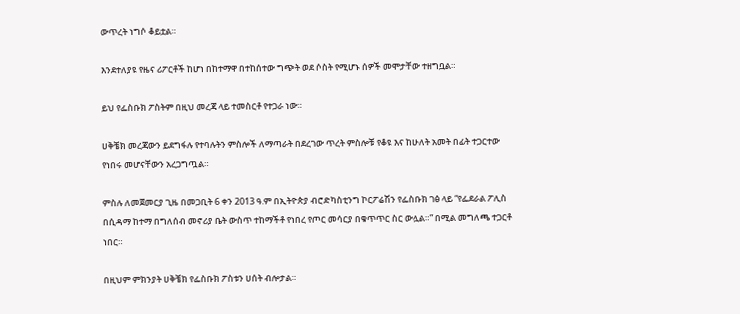ውጥረት ነግሶ ቆይቷል።

እንደተለያዩ የዜና ሪፖርቶች ከሆነ በከተማዋ በተከሰተው ግጭት ወደ ሶስት የሚሆኑ ሰዎች መሞታቸው ተዘግቧል።

ይህ የፌስቡክ ፖስትም በዚህ መረጃ ላይ ተመስርቶ የተጋራ ነው።

ሀቅቼክ መረጃውን ይደግፋሉ የተባሉትን ምስሎች ለማጣራት በደረገው ጥረት ምስሎቹ የቆዩ እና ከሁለት አመት በፊት ተጋርተው የነበሩ መሆናቸውን አረጋግጧል።

ምስሉ ለመጀመርያ ጊዜ በመጋቢት 6 ቀን 2013 ዓ.ም በኢትዮጵያ ብሮድካስቲንግ ኮርፖሬሽን የፌስቡክ ገፅ ላይ “የፌደራል ፖሊስ በሲዳማ ከተማ በግለሰብ መኖሪያ ቤት ውስጥ ተከማችቶ የነበረ የጦር መሳርያ በቁጥጥር ስር ውሏል።” በሚል መግለጫ ተጋርቶ ነበር።

በዚህም ምክንያት ሀቅቼክ የፌስቡክ ፖስቱን ሀሰት ብሎታል።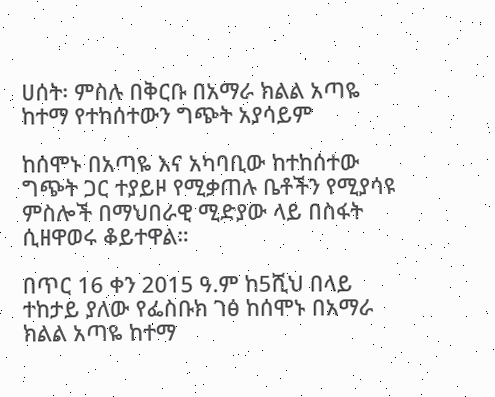ሀሰት፡ ምስሉ በቅርቡ በአማራ ክልል አጣዬ ከተማ የተከሰተውን ግጭት አያሳይም

ከሰሞኑ በአጣዬ እና አካባቢው ከተከሰተው ግጭት ጋር ተያይዞ የሚቃጠሉ ቤቶችን የሚያሳዩ ምስሎች በማህበራዊ ሚድያው ላይ በስፋት ሲዘዋወሩ ቆይተዋል።

በጥር 16 ቀን 2015 ዓ.ም ከ5ሺህ በላይ ተከታይ ያለው የፌስቡክ ገፅ ከሰሞኑ በአማራ ክልል አጣዬ ከተማ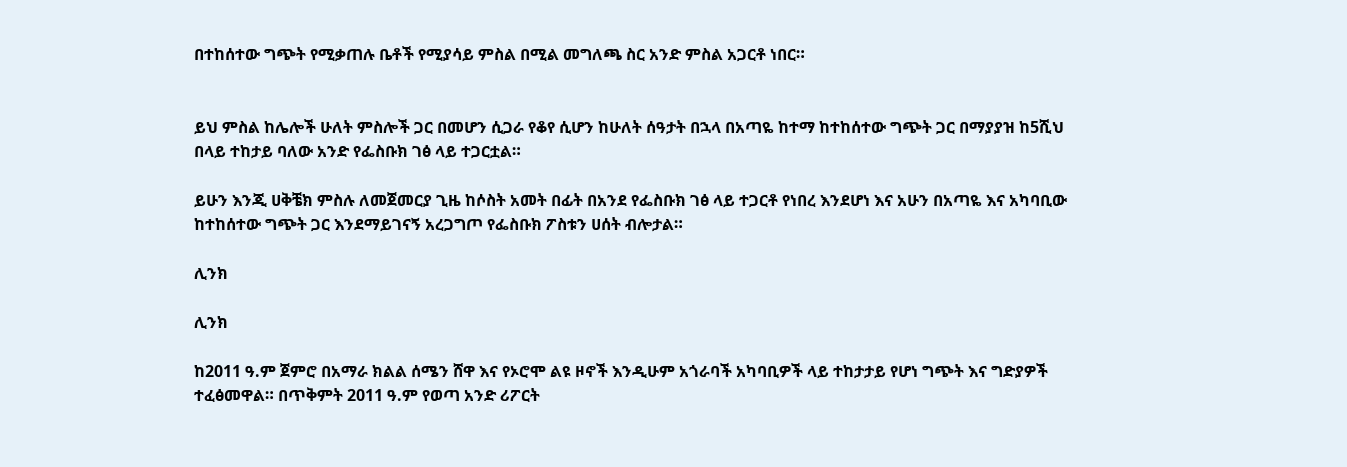በተከሰተው ግጭት የሚቃጠሉ ቤቶች የሚያሳይ ምስል በሚል መግለጫ ስር አንድ ምስል አጋርቶ ነበር።


ይህ ምስል ከሌሎች ሁለት ምስሎች ጋር በመሆን ሲጋራ የቆየ ሲሆን ከሁለት ሰዓታት በኋላ በአጣዬ ከተማ ከተከሰተው ግጭት ጋር በማያያዝ ከ5ሺህ በላይ ተከታይ ባለው አንድ የፌስቡክ ገፅ ላይ ተጋርቷል።

ይሁን እንጂ ሀቅቼክ ምስሉ ለመጀመርያ ጊዜ ከሶስት አመት በፊት በአንደ የፌስቡክ ገፅ ላይ ተጋርቶ የነበረ እንደሆነ እና አሁን በአጣዬ እና አካባቢው ከተከሰተው ግጭት ጋር እንደማይገናኝ አረጋግጦ የፌስቡክ ፖስቱን ሀሰት ብሎታል።

ሊንክ

ሊንክ

ከ2011 ዓ.ም ጀምሮ በአማራ ክልል ሰሜን ሸዋ እና የኦሮሞ ልዩ ዞኖች እንዲሁም አጎራባች አካባቢዎች ላይ ተከታታይ የሆነ ግጭት እና ግድያዎች ተፈፅመዋል። በጥቅምት 2011 ዓ.ም የወጣ አንድ ሪፖርት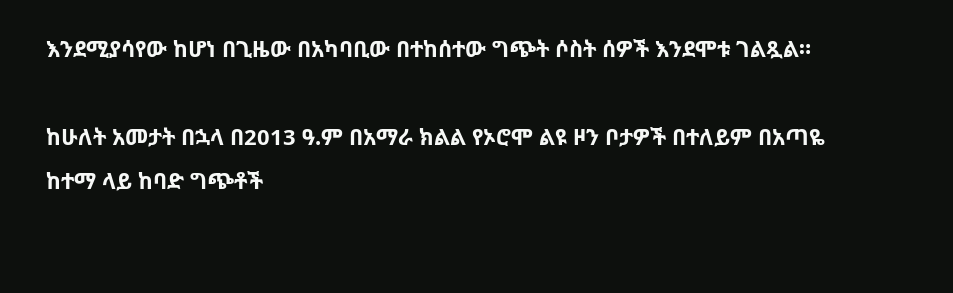እንደሚያሳየው ከሆነ በጊዜው በአካባቢው በተከሰተው ግጭት ሶስት ሰዎች እንደሞቱ ገልጿል።

ከሁለት አመታት በኋላ በ2013 ዓ.ም በአማራ ክልል የኦሮሞ ልዩ ዞን ቦታዎች በተለይም በአጣዬ ከተማ ላይ ከባድ ግጭቶች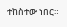ተከስተው ነበር።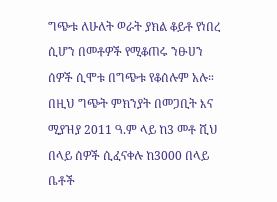ግጭቱ ለሁለት ወራት ያክል ቆይቶ የነበረ ሲሆን በመቶዎች የሚቆጠሩ ንፁሀን ሰዎች ሲሞቱ በግጭቱ የቆሰሉም አሉ። በዚህ ግጭት ምክንያት በመጋቢት እና ሚያዝያ 2011 ዓ.ም ላይ ከ3 መቶ ሺህ በላይ ሰዎች ሲፈናቀሉ ከ3000 በላይ ቤቶች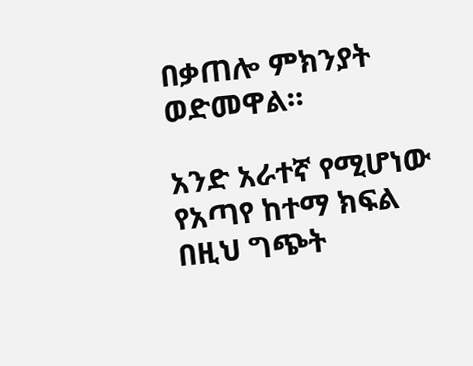በቃጠሎ ምክንያት ወድመዋል።

አንድ አራተኛ የሚሆነው የአጣየ ከተማ ክፍል በዚህ ግጭት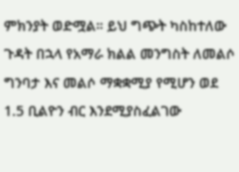ምክንያት ወድሟል። ይህ ግጭት ካስከተለው ጉዳት በኋላ የአማራ ክልል መንግስት ለመልሶ ግንባታ እና መልሶ ማቋቋሚያ የሚሆን ወደ 1.5 ቢልዮን ብር እንደሚያስፈልገው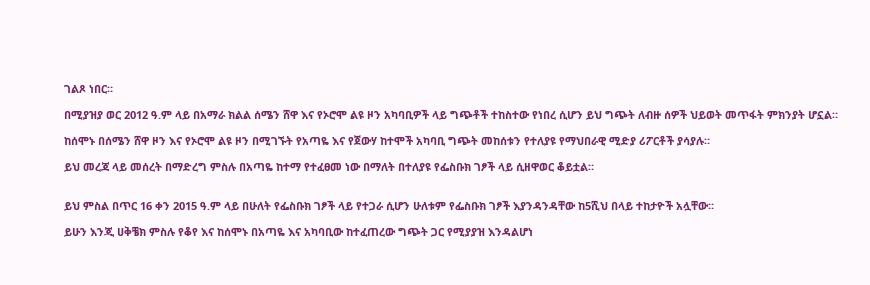ገልጾ ነበር።

በሚያዝያ ወር 2012 ዓ.ም ላይ በአማራ ክልል ሰሜን ሸዋ እና የኦሮሞ ልዩ ዞን አካባቢዎች ላይ ግጭቶች ተከስተው የነበረ ሲሆን ይህ ግጭት ለብዙ ሰዎች ህይወት መጥፋት ምክንያት ሆኗል።

ከሰሞኑ በሰሜን ሸዋ ዞን እና የኦሮሞ ልዩ ዞን በሚገኙት የአጣዬ እና የጀውሃ ከተሞች አካባቢ ግጭት መከሰቱን የተለያዩ የማህበራዊ ሚድያ ሪፖርቶች ያሳያሉ።

ይህ መረጃ ላይ መሰረት በማድረግ ምስሉ በአጣዬ ከተማ የተፈፀመ ነው በማለት በተለያዩ የፌስቡክ ገፆች ላይ ሲዘዋወር ቆይቷል።


ይህ ምስል በጥር 16 ቀን 2015 ዓ.ም ላይ በሁለት የፌስቡክ ገፆች ላይ የተጋራ ሲሆን ሁለቱም የፌስቡክ ገፆች እያንዳንዳቸው ከ5ሺህ በላይ ተከታዮች አሏቸው።

ይሁን እንጂ ሀቅቼክ ምስሉ የቆየ እና ከሰሞኑ በአጣዬ እና አካባቢው ከተፈጠረው ግጭት ጋር የሚያያዝ እንዳልሆነ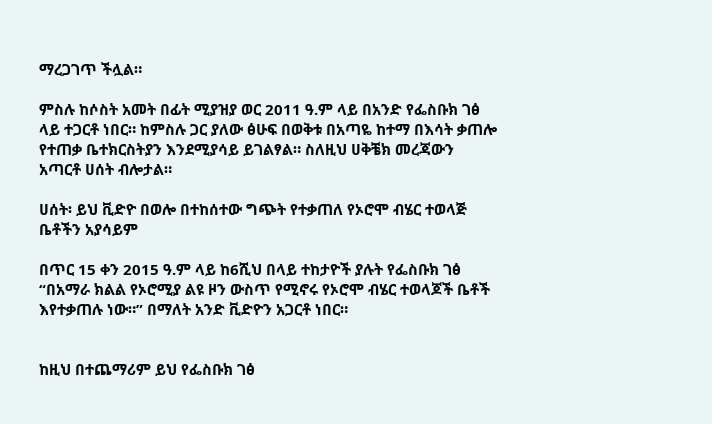ማረጋገጥ ችሏል።

ምስሉ ከሶስት አመት በፊት ሚያዝያ ወር 2011 ዓ.ም ላይ በአንድ የፌስቡክ ገፅ ላይ ተጋርቶ ነበር። ከምስሉ ጋር ያለው ፅሁፍ በወቅቱ በአጣዬ ከተማ በእሳት ቃጠሎ የተጠቃ ቤተክርስትያን እንደሚያሳይ ይገልፃል። ስለዚህ ሀቅቼክ መረጃውን አጣርቶ ሀሰት ብሎታል።

ሀሰት፡ ይህ ቪድዮ በወሎ በተከሰተው ግጭት የተቃጠለ የኦሮሞ ብሄር ተወላጅ ቤቶችን አያሳይም

በጥር 15 ቀን 2015 ዓ.ም ላይ ከ6ሺህ በላይ ተከታዮች ያሉት የፌስቡክ ገፅ “በአማራ ክልል የኦሮሚያ ልዩ ዞን ውስጥ የሚኖሩ የኦሮሞ ብሄር ተወላጆች ቤቶች እየተቃጠሉ ነው።” በማለት አንድ ቪድዮን አጋርቶ ነበር።


ከዚህ በተጨማሪም ይህ የፌስቡክ ገፅ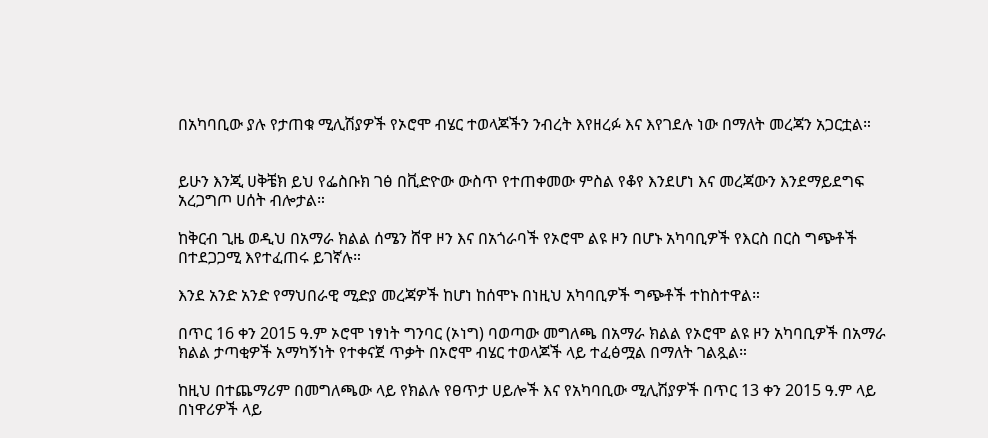በአካባቢው ያሉ የታጠቁ ሚሊሽያዎች የኦሮሞ ብሄር ተወላጆችን ንብረት እየዘረፉ እና እየገደሉ ነው በማለት መረጃን አጋርቷል።


ይሁን እንጂ ሀቅቼክ ይህ የፌስቡክ ገፅ በቪድዮው ውስጥ የተጠቀመው ምስል የቆየ እንደሆነ እና መረጃውን እንደማይደግፍ አረጋግጦ ሀሰት ብሎታል።

ከቅርብ ጊዜ ወዲህ በአማራ ክልል ሰሜን ሸዋ ዞን እና በአጎራባች የኦሮሞ ልዩ ዞን በሆኑ አካባቢዎች የእርስ በርስ ግጭቶች በተደጋጋሚ እየተፈጠሩ ይገኛሉ።

እንደ አንድ አንድ የማህበራዊ ሚድያ መረጃዎች ከሆነ ከሰሞኑ በነዚህ አካባቢዎች ግጭቶች ተከስተዋል።

በጥር 16 ቀን 2015 ዓ.ም ኦሮሞ ነፃነት ግንባር (ኦነግ) ባወጣው መግለጫ በአማራ ክልል የኦሮሞ ልዩ ዞን አካባቢዎች በአማራ ክልል ታጣቂዎች አማካኝነት የተቀናጀ ጥቃት በኦሮሞ ብሄር ተወላጆች ላይ ተፈፅሟል በማለት ገልጿል።

ከዚህ በተጨማሪም በመግለጫው ላይ የክልሉ የፀጥታ ሀይሎች እና የአካባቢው ሚሊሽያዎች በጥር 13 ቀን 2015 ዓ.ም ላይ በነዋሪዎች ላይ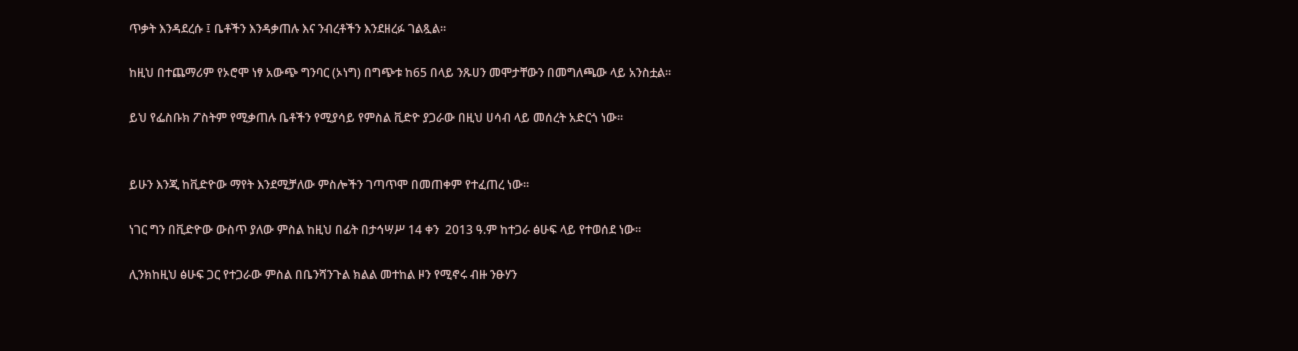ጥቃት እንዳደረሱ ፤ ቤቶችን እንዳቃጠሉ እና ንብረቶችን እንደዘረፉ ገልጿል።

ከዚህ በተጨማሪም የኦሮሞ ነፃ አውጭ ግንባር (ኦነግ) በግጭቱ ከ65 በላይ ንጹሀን መሞታቸውን በመግለጫው ላይ አንስቷል።

ይህ የፌስቡክ ፖስትም የሚቃጠሉ ቤቶችን የሚያሳይ የምስል ቪድዮ ያጋራው በዚህ ሀሳብ ላይ መሰረት አድርጎ ነው።


ይሁን እንጂ ከቪድዮው ማየት እንደሚቻለው ምስሎችን ገጣጥሞ በመጠቀም የተፈጠረ ነው።

ነገር ግን በቪድዮው ውስጥ ያለው ምስል ከዚህ በፊት በታኅሣሥ 14 ቀን  2013 ዓ.ም ከተጋራ ፅሁፍ ላይ የተወሰደ ነው።

ሊንክከዚህ ፅሁፍ ጋር የተጋራው ምስል በቤንሻንጉል ክልል መተከል ዞን የሚኖሩ ብዙ ንፁሃን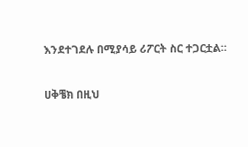እንደተገደሉ በሚያሳይ ሪፖርት ስር ተጋርቷል።

ሀቅቼክ በዚህ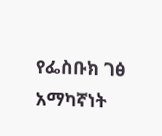የፌስቡክ ገፅ አማካኛነት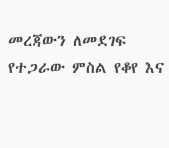መረጃውን ለመደገፍ የተጋራው ምስል የቆየ እና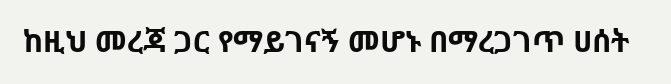ከዚህ መረጃ ጋር የማይገናኝ መሆኑ በማረጋገጥ ሀሰት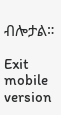ብሎታል።

Exit mobile version